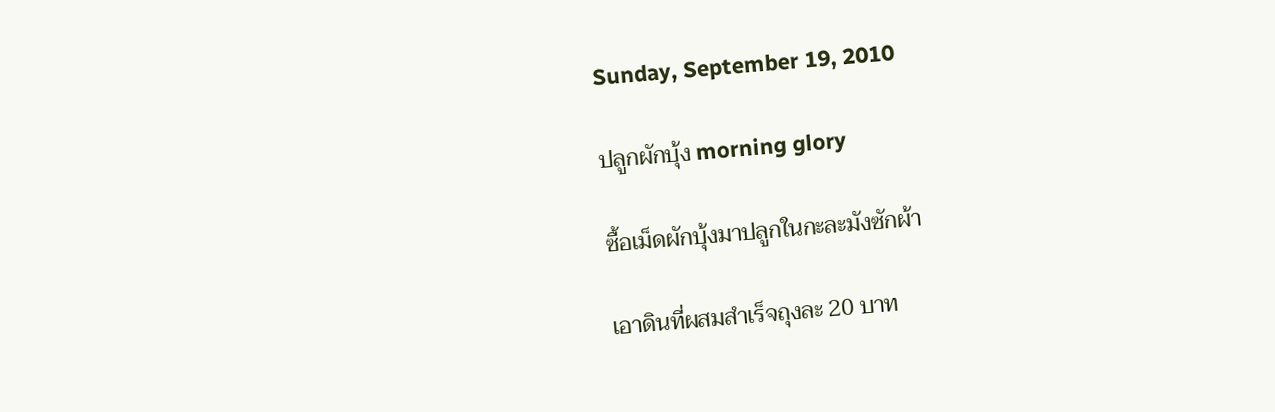Sunday, September 19, 2010

ปลูกผักบุ้ง morning glory

ซื้อเม็ดผักบุ้งมาปลูกในกะละมังซักผ้า

เอาดินที่ผสมสำเร็จถุงละ 20 บาท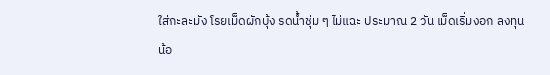ใส่กะละมัง โรยเม็ดผักบุ้ง รดน้ำชุ่ม ๆ ไม่แฉะ ประมาณ 2 วัน เม็ดเริ่มงอก ลงทุนน้อ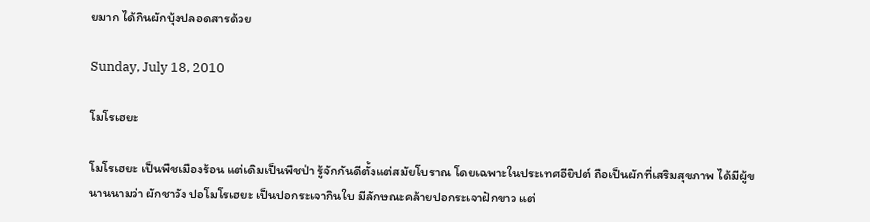ยมาก ได้กินผักบุ้งปลอดสารด้วย

Sunday, July 18, 2010

โมโรเฮยะ

โมโรเฮยะ เป็นพืชเมืองร้อน แต่เดิมเป็นพืชป่า รู้จักกันดีตั้งแต่สมัยโบราณ โดยเฉพาะในประเทศอียิปต์ ถือเป็นผักที่เสริมสุขภาพ ได้มีผู้ขนานนามว่า ผักชาวัง ปอโมโรเฮยะ เป็นปอกระเจากินใบ มีลักษณะคล้ายปอกระเจาฝักขาว แต่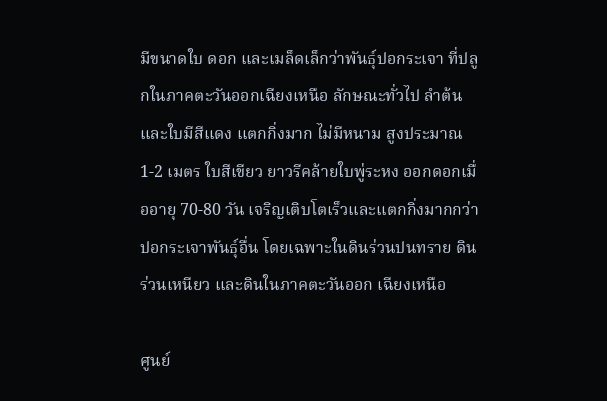มีขนาดใบ ดอก และเมล็ดเล็กว่าพันธุ์ปอกระเจา ที่ปลูกในภาคตะวันออกเฉียงเหนือ ลักษณะทั่วไป ลำต้นและใบมีสีแดง แตกกิ่งมาก ไม่มีหนาม สูงประมาณ 1-2 เมตร ใบสีเขียว ยาวรีคล้ายใบพู่ระหง ออกดอกเมื่ออายุ 70-80 วัน เจริญเติบโตเร็วและแตกกิ่งมากกว่าปอกระเจาพันธุ์อื่น โดยเฉพาะในดินร่วนปนทราย ดินร่วนเหนียว และดินในภาคตะวันออก เฉียงเหนือ

ศูนย์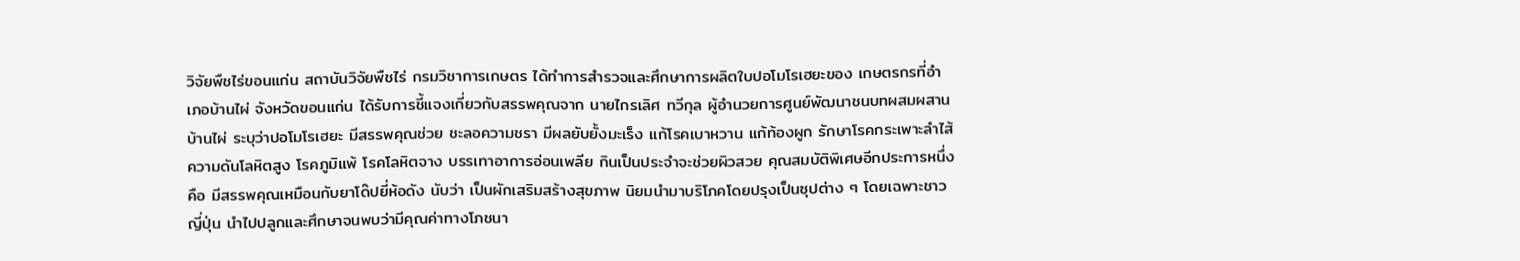วิจัยพืชไร่ขอนแก่น สถาบันวิจัยพืชไร่ กรมวิชาการเกษตร ได้ทำการสำรวจและศึกษาการผลิตใบปอโมโรเฮยะของ เกษตรกรที่อำเภอบ้านไผ่ จังหวัดขอนแก่น ได้รับการชี้แจงเกี่ยวกับสรรพคุณจาก นายไกรเลิศ ทวีกุล ผู้อำนวยการศูนย์พัฒนาชนบทผสมผสานบ้านไผ่ ระบุว่าปอโมโรเฮยะ มีสรรพคุณช่วย ชะลอความชรา มีผลยับยั้งมะเร็ง แก้โรคเบาหวาน แก้ท้องผูก รักษาโรคกระเพาะลำไส้ ความดันโลหิตสูง โรคภูมิแพ้ โรคโลหิตจาง บรรเทาอาการอ่อนเพลีย กินเป็นประจำจะช่วยผิวสวย คุณสมบัติพิเศษอีกประการหนึ่ง คือ มีสรรพคุณเหมือนกับยาโด๊ปยี่ห้อดัง นับว่า เป็นผักเสริมสร้างสุขภาพ นิยมนำมาบริโภคโดยปรุงเป็นซุปต่าง ๆ โดยเฉพาะชาวญี่ปุ่น นำไปปลูกและศึกษาจนพบว่ามีคุณค่าทางโภชนา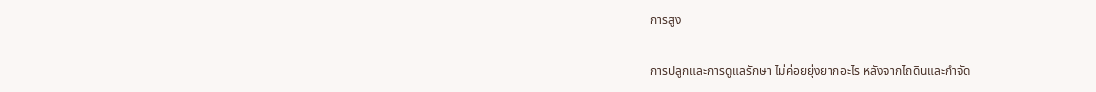การสูง

การปลูกและการดูแลรักษา ไม่ค่อยยุ่งยากอะไร หลังจากไถดินและกำจัด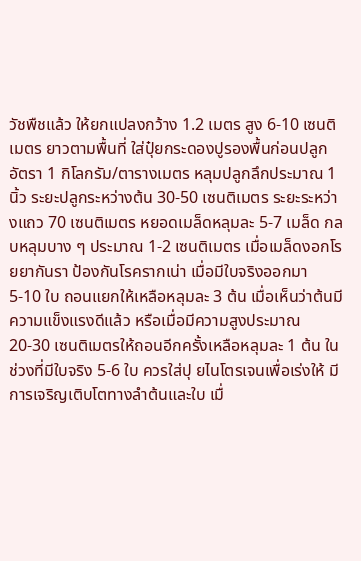วัชพืชแล้ว ให้ยกแปลงกว้าง 1.2 เมตร สูง 6-10 เซนติเมตร ยาวตามพื้นที่ ใส่ปุ๋ยกระดองปูรองพื้นก่อนปลูกอัตรา 1 กิโลกรัม/ตารางเมตร หลุมปลูกลึกประมาณ 1 นิ้ว ระยะปลูกระหว่างต้น 30-50 เซนติเมตร ระยะระหว่างแถว 70 เซนติเมตร หยอดเมล็ดหลุมละ 5-7 เมล็ด กลบหลุมบาง ๆ ประมาณ 1-2 เซนติเมตร เมื่อเมล็ดงอกโรยยากันรา ป้องกันโรครากเน่า เมื่อมีใบจริงออกมา 5-10 ใบ ถอนแยกให้เหลือหลุมละ 3 ต้น เมื่อเห็นว่าต้นมีความแข็งแรงดีแล้ว หรือเมื่อมีความสูงประมาณ 20-30 เซนติเมตรให้ถอนอีกครั้งเหลือหลุมละ 1 ต้น ในช่วงที่มีใบจริง 5-6 ใบ ควรใส่ปุ ยไนโตรเจนเพื่อเร่งให้ มีการเจริญเติบโตทางลำต้นและใบ เมื่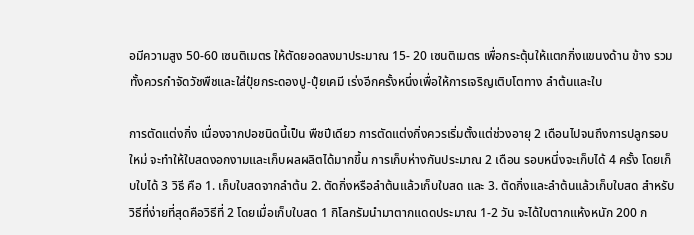อมีความสูง 50-60 เซนติเมตร ให้ตัดยอดลงมาประมาณ 15- 20 เซนติเมตร เพื่อกระตุ้นให้แตกกิ่งแขนงด้าน ข้าง รวมทั้งควรกำจัดวัชพืชและใส่ปุ๋ยกระดองปู-ปุ๋ยเคมี เร่งอีกครั้งหนึ่งเพื่อให้การเจริญเติบโตทาง ลำต้นและใบ

การตัดแต่งกิ่ง เนื่องจากปอชนิดนี้เป็น พืชปีเดียว การตัดแต่งกิ่งควรเริ่มตั้งแต่ช่วงอายุ 2 เดือนไปจนถึงการปลูกรอบใหม่ จะทำให้ใบสดงอกงามและเก็บผลผลิตได้มากขึ้น การเก็บห่างกันประมาณ 2 เดือน รอบหนึ่งจะเก็บได้ 4 ครั้ง โดยเก็บใบได้ 3 วิธี คือ 1. เก็บใบสดจากลำต้น 2. ตัดกิ่งหรือลำต้นแล้วเก็บใบสด และ 3. ตัดกิ่งและลำต้นแล้วเก็บใบสด สำหรับวิธีที่ง่ายที่สุดคือวิธีที่ 2 โดยเมื่อเก็บใบสด 1 กิโลกรัมนำมาตากแดดประมาณ 1-2 วัน จะได้ใบตากแห้งหนัก 200 ก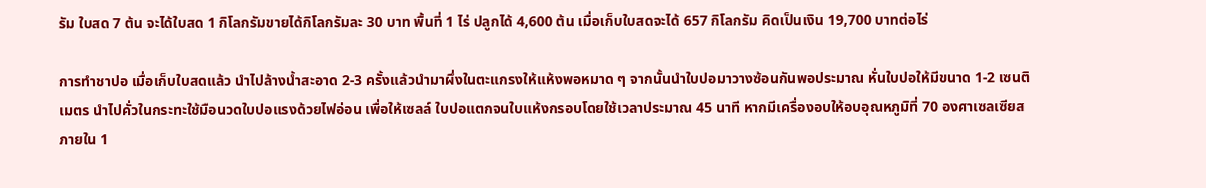รัม ใบสด 7 ต้น จะได้ใบสด 1 กิโลกรัมขายได้กิโลกรัมละ 30 บาท พื้นที่ 1 ไร่ ปลูกได้ 4,600 ต้น เมื่อเก็บใบสดจะได้ 657 กิโลกรัม คิดเป็นเงิน 19,700 บาทต่อไร่

การทำชาปอ เมื่อเก็บใบสดแล้ว นำไปล้างน้ำสะอาด 2-3 ครั้งแล้วนำมาผึ่งในตะแกรงให้แห้งพอหมาด ๆ จากนั้นนำใบปอมาวางซ้อนกันพอประมาณ หั่นใบปอให้มีขนาด 1-2 เซนติเมตร นำไปคั่วในกระทะใช้มือนวดใบปอแรงด้วยไฟอ่อน เพื่อให้เซลล์ ใบปอแตกจนใบแห้งกรอบโดยใช้เวลาประมาณ 45 นาที หากมีเครื่องอบให้อบอุณหภูมิที่ 70 องศาเซลเซียส ภายใน 1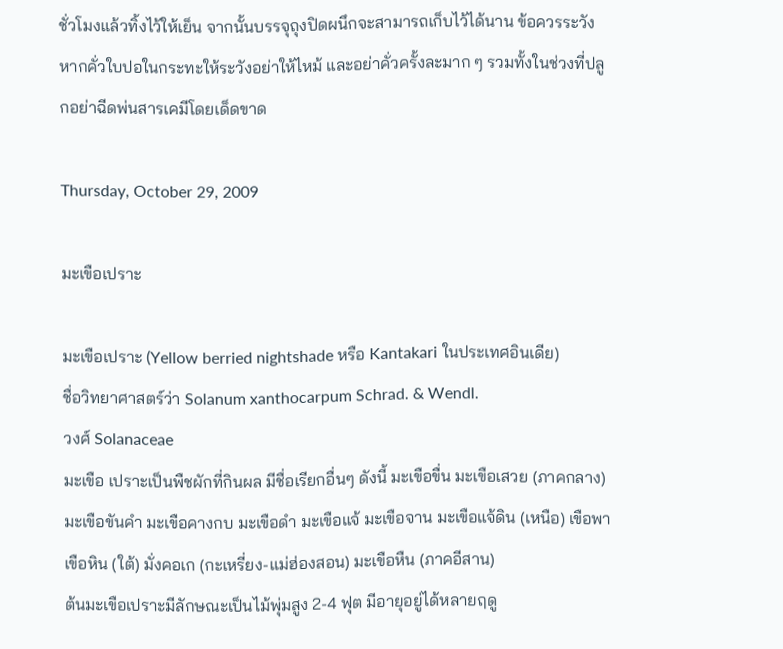ชั่วโมงแล้วทิ้งไว้ให้เย็น จากนั้นบรรจุถุงปิดผนึกจะสามารถเก็บไว้ได้นาน ข้อควรระวัง หากคั่วใบปอในกระทะให้ระวังอย่าให้ไหม้ และอย่าคั่วครั้งละมาก ๆ รวมทั้งในช่วงที่ปลูกอย่าฉีดพ่นสารเคมีโดยเด็ดขาด

Thursday, October 29, 2009

มะเขือเปราะ

มะเขือเปราะ (Yellow berried nightshade หรือ Kantakari ในประเทศอินเดีย)
ชื่อวิทยาศาสตร์ว่า Solanum xanthocarpum Schrad. & Wendl.
วงศ์ Solanaceae
มะเขือ เปราะเป็นพืชผักที่กินผล มีชื่อเรียกอื่นๆ ดังนี้ มะเขือขื่น มะเขือเสวย (ภาคกลาง) มะเขือขันคำ มะเขือคางกบ มะเขือดำ มะเขือแจ้ มะเขือจาน มะเขือแจ้ดิน (เหนือ) เขือพา เขือหิน (ใต้) มั่งคอเก (กะเหรี่ยง-แม่ฮ่องสอน) มะเขือหืน (ภาคอีสาน)
ต้นมะเขือเปราะมีลักษณะเป็นไม้พุ่มสูง 2-4 ฟุต มีอายุอยู่ได้หลายฤดู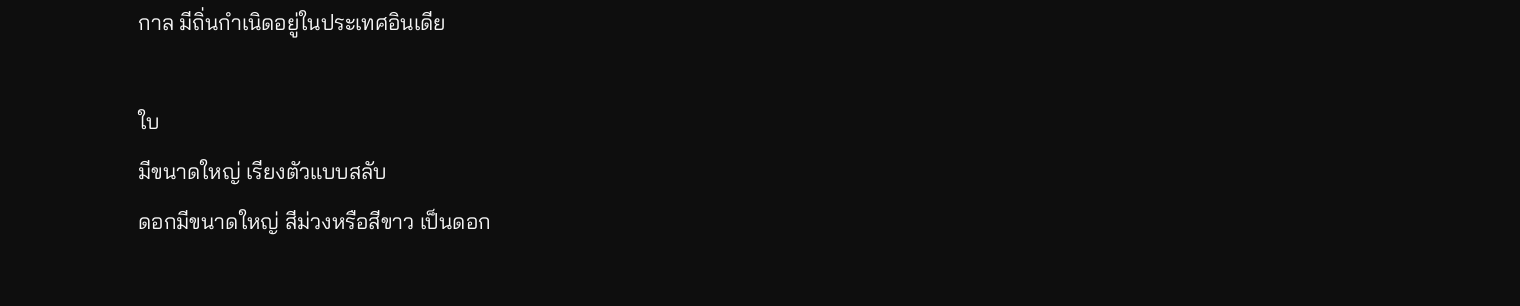กาล มีถิ่นกำเนิดอยู่ในประเทศอินเดีย

ใบ
มีขนาดใหญ่ เรียงตัวแบบสลับ
ดอกมีขนาดใหญ่ สีม่วงหรือสีขาว เป็นดอก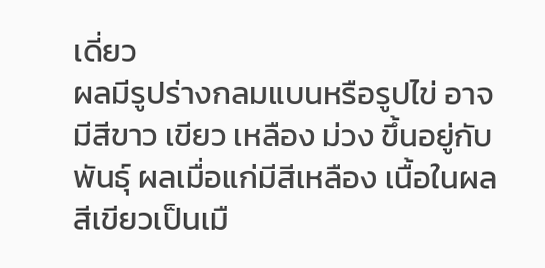เดี่ยว
ผลมีรูปร่างกลมแบนหรือรูปไข่ อาจมีสีขาว เขียว เหลือง ม่วง ขึ้นอยู่กับพันธุ์ ผลเมื่อแก่มีสีเหลือง เนื้อในผลสีเขียวเป็นเมื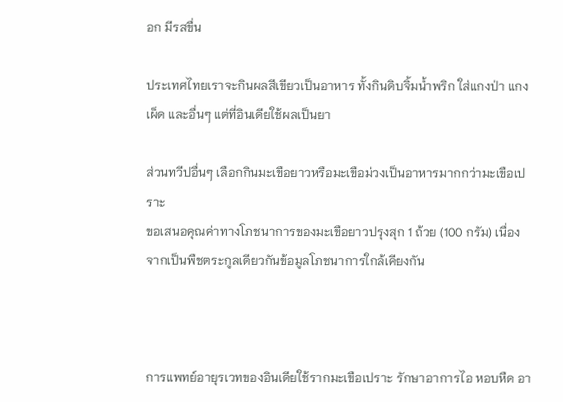อก มีรสขื่น

ประเทศไทยเราจะกินผลสีเขียวเป็นอาหาร ทั้งกินดิบจิ้มน้ำพริก ใส่แกงป่า แกงเผ็ด และอื่นๆ แต่ที่อินเดียใช้ผลเป็นยา

ส่วนทวีปอื่นๆ เลือกกินมะเขือยาวหรือมะเขือม่วงเป็นอาหารมากกว่ามะเขือเปราะ
ขอเสนอคุณค่าทางโภชนาการของมะเขือยาวปรุงสุก 1 ถ้วย (100 กรัม) เนื่องจากเป็นพืชตระกูลเดียวกันข้อมูลโภชนาการใกล้เคียงกัน



การแพทย์อายุรเวทของอินเดียใช้รากมะเขือเปราะ รักษาอาการไอ หอบหืด อา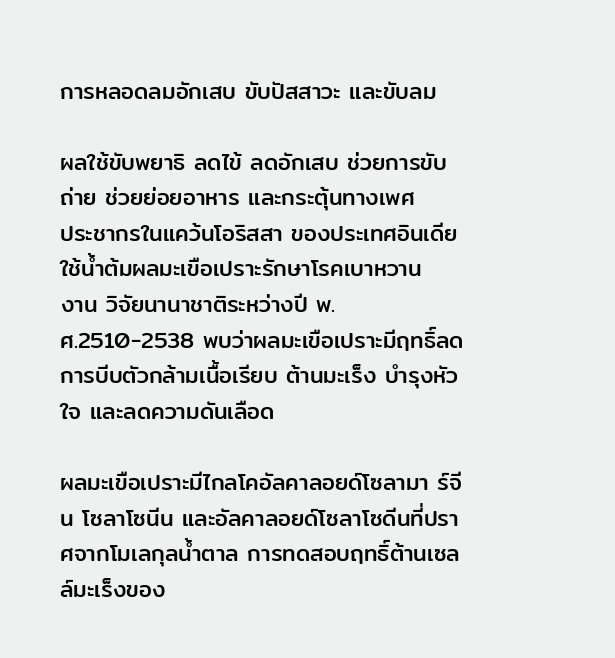การหลอดลมอักเสบ ขับปัสสาวะ และขับลม

ผลใช้ขับพยาธิ ลดไข้ ลดอักเสบ ช่วยการขับถ่าย ช่วยย่อยอาหาร และกระตุ้นทางเพศ
ประชากรในแคว้นโอริสสา ของประเทศอินเดียใช้น้ำต้มผลมะเขือเปราะรักษาโรคเบาหวาน
งาน วิจัยนานาชาติระหว่างปี พ.ศ.2510-2538 พบว่าผลมะเขือเปราะมีฤทธิ์ลดการบีบตัวกล้ามเนื้อเรียบ ต้านมะเร็ง บำรุงหัวใจ และลดความดันเลือด

ผลมะเขือเปราะมีไกลโคอัลคาลอยด์โซลามา ร์จีน โซลาโซนีน และอัลคาลอยด์โซลาโซดีนที่ปราศจากโมเลกุลน้ำตาล การทดสอบฤทธิ์ต้านเซลล์มะเร็งของ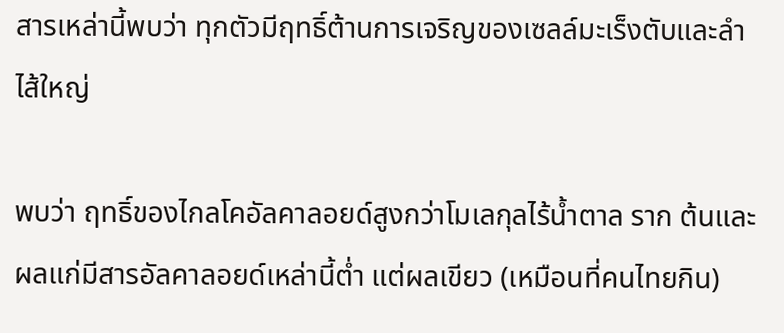สารเหล่านี้พบว่า ทุกตัวมีฤทธิ์ต้านการเจริญของเซลล์มะเร็งตับและลำไส้ใหญ่

พบว่า ฤทธิ์ของไกลโคอัลคาลอยด์สูงกว่าโมเลกุลไร้น้ำตาล ราก ต้นและผลแก่มีสารอัลคาลอยด์เหล่านี้ต่ำ แต่ผลเขียว (เหมือนที่คนไทยกิน)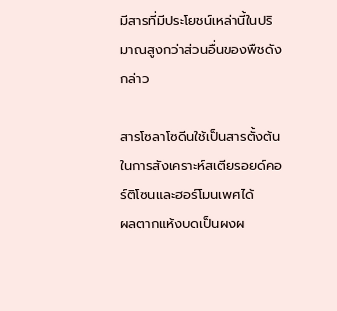มีสารที่มีประโยชน์เหล่านี้ในปริมาณสูงกว่าส่วนอื่นของพืชดังกล่าว

สารโซลาโซดีนใช้เป็นสารตั้งต้นในการสังเคราะห์สเตียรอยด์คอร์ติโซนและฮอร์โมนเพศได้
ผลตากแห้งบดเป็นผงผ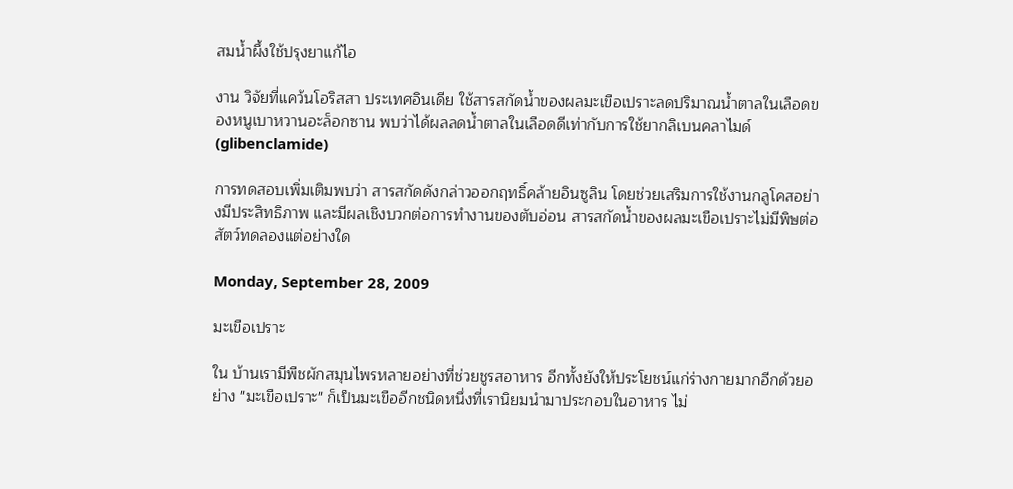สมน้ำผึ้งใช้ปรุงยาแก้ไอ

งาน วิจัยที่แคว้นโอริสสา ประเทศอินเดีย ใช้สารสกัดน้ำของผลมะเขือเปราะลดปริมาณน้ำตาลในเลือดของหนูเบาหวานอะล็อกซาน พบว่าได้ผลลดน้ำตาลในเลือดดีเท่ากับการใช้ยากลิเบนคลาไมด์ (glibenclamide)

การทดสอบเพิ่มเติมพบว่า สารสกัดดังกล่าวออกฤทธิ์คล้ายอินซูลิน โดยช่วยเสริมการใช้งานกลูโคสอย่างมีประสิทธิภาพ และมีผลเชิงบวกต่อการทำงานของตับอ่อน สารสกัดน้ำของผลมะเขือเปราะไม่มีพิษต่อสัตว์ทดลองแต่อย่างใด

Monday, September 28, 2009

มะเขือเปราะ

ใน บ้านเรามีพืชผักสมุนไพรหลายอย่างที่ช่วยชูรสอาหาร อีกทั้งยังให้ประโยชน์แก่ร่างกายมากอีกด้วยอย่าง "มะเขือเปราะ" ก็เป็นมะเขืออีกชนิดหนึ่งที่เรานิยมนำมาประกอบในอาหาร ไม่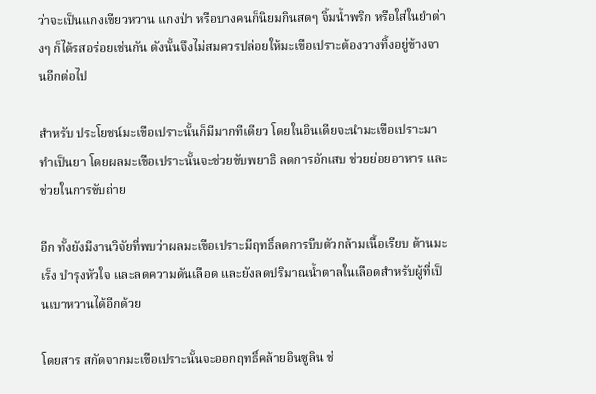ว่าจะเป็นแกงเขียวหวาน แกงป่า หรือบางคนก็นิยมกินสดๆ จิ้มน้ำพริก หรือใส่ในยำต่างๆ ก็ได้รสอร่อยเช่นกัน ดังนั้นจึงไม่สมควรปล่อยให้มะเขือเปราะต้องวางทิ้งอยู่ข้างจานอีกต่อไป

สำหรับ ประโยชน์มะเขือเปราะนั้นก็มีมากทีเดียว โดยในอินเดียจะนำมะเขือเปราะมาทำเป็นยา โดยผลมะเขือเปราะนั้นจะช่วยขับพยาธิ ลดการอักเสบ ช่วยย่อยอาหาร และช่วยในการขับถ่าย

อีก ทั้งยังมีงานวิจัยที่พบว่าผลมะเขือเปราะมีฤทธิ์ลดการบีบตัวกล้ามเนื้อเรียบ ต้านมะเร็ง บำรุงหัวใจ และลดความดันเลือด และยังลดปริมาณน้ำตาลในเลือดสำหรับผู้ที่เป็นเบาหวานได้อีกด้วย

โดยสาร สกัดจากมะเขือเปราะนั้นจะออกฤทธิ์คล้ายอินซูลิน ช่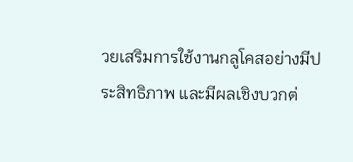วยเสริมการใช้งานกลูโคสอย่างมีประสิทธิภาพ และมีผลเชิงบวกต่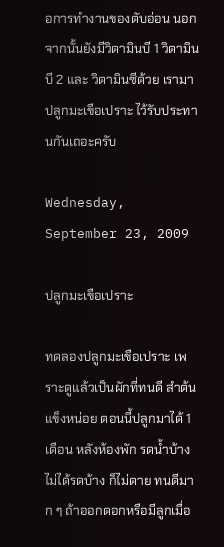อการทำงานของตับอ่อน นอกจากนั้นยังมีวิตามินบี 1 วิตามินบี 2 และ วิตามินซีด้วย เรามาปลูกมะเขือเปราะ ไว้รับประทานกันเถอะครับ

Wednesday, September 23, 2009

ปลูกมะเขือเปราะ

ทดลองปลูกมะเขือเปราะ เพราะดูแล้วเป็นผักที่ทนดี สำต้นแข็งหน่อย ตอนนี้ปลูกมาได้ 1 เดือน หลังห้องพัก รดน้ำบ้างไม่ได้รดบ้าง ก็ไม่ตาย ทนดีมาก ๆ ถ้าออกดอกหรือมีลูกเมื่อ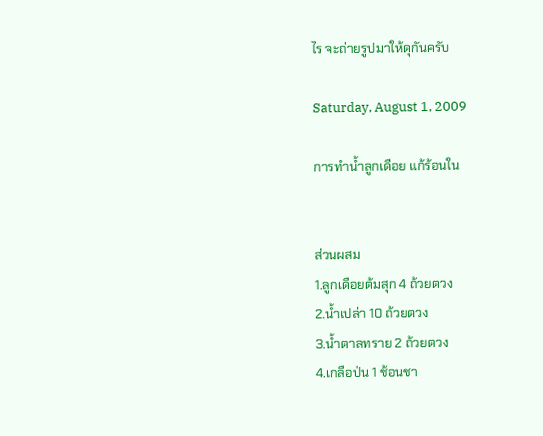ไร จะถ่ายรูปมาให้ดุกันครับ

Saturday, August 1, 2009

การทำน้ำลูกเดือย แก้ร้อนใน


ส่วนผสม
1.ลูกเดือยต้มสุก 4 ถ้วยตวง
2.น้ำเปล่า 10 ถ้วยตวง
3.น้ำตาลทราย 2 ถ้วยตวง
4.เกลือป่น 1 ช้อนชา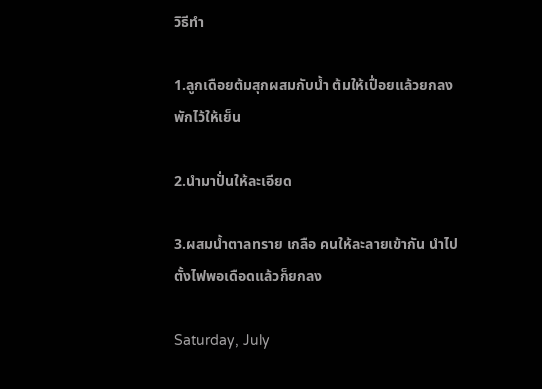วิธีทำ

1.ลูกเดือยต้มสุกผสมกับน้ำ ต้มให้เปื่อยแล้วยกลง พักไว้ให้เย็น

2.นำมาปั่นให้ละเอียด

3.ผสมน้ำตาลทราย เกลือ คนให้ละลายเข้ากัน นำไปตั้งไฟพอเดือดแล้วก็ยกลง

Saturday, July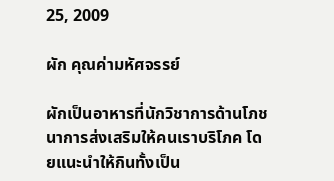25, 2009

ผัก คุณค่ามหัศจรรย์

ผักเป็นอาหารที่นักวิชาการด้านโภชนาการส่งเสริมให้คนเราบริโภค โดยแนะนำให้กินทั้งเป็น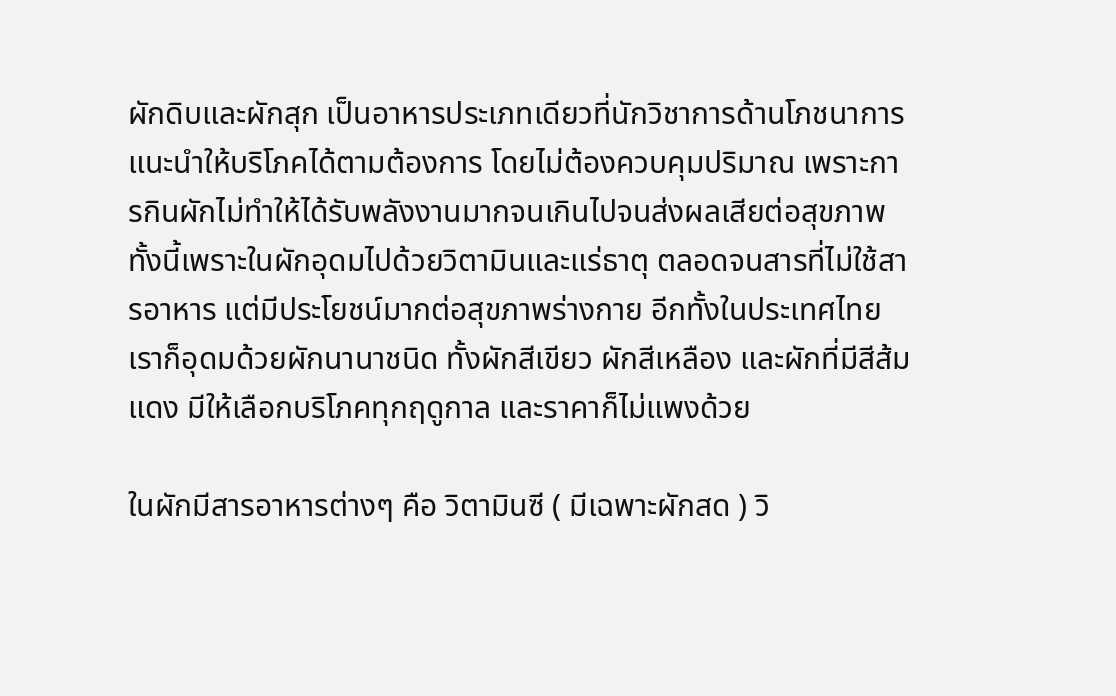ผักดิบและผักสุก เป็นอาหารประเภทเดียวที่นักวิชาการด้านโภชนาการแนะนำให้บริโภคได้ตามต้องการ โดยไม่ต้องควบคุมปริมาณ เพราะการกินผักไม่ทำให้ได้รับพลังงานมากจนเกินไปจนส่งผลเสียต่อสุขภาพ ทั้งนี้เพราะในผักอุดมไปด้วยวิตามินและแร่ธาตุ ตลอดจนสารที่ไม่ใช้สารอาหาร แต่มีประโยชน์มากต่อสุขภาพร่างกาย อีกทั้งในประเทศไทยเราก็อุดมด้วยผักนานาชนิด ทั้งผักสีเขียว ผักสีเหลือง และผักที่มีสีส้มแดง มีให้เลือกบริโภคทุกฤดูกาล และราคาก็ไม่แพงด้วย

ในผักมีสารอาหารต่างๆ คือ วิตามินซี ( มีเฉพาะผักสด ) วิ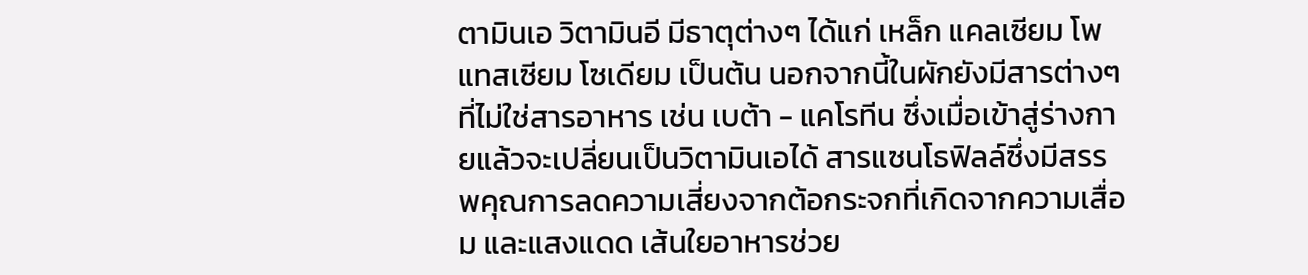ตามินเอ วิตามินอี มีธาตุต่างๆ ได้แก่ เหล็ก แคลเซียม โพแทสเซียม โซเดียม เป็นต้น นอกจากนี้ในผักยังมีสารต่างๆ ที่ไม่ใช่สารอาหาร เช่น เบต้า - แคโรทีน ซึ่งเมื่อเข้าสู่ร่างกายแล้วจะเปลี่ยนเป็นวิตามินเอได้ สารแซนโธฟิลล์ซึ่งมีสรรพคุณการลดความเสี่ยงจากต้อกระจกที่เกิดจากความเสื่อม และแสงแดด เส้นใยอาหารช่วย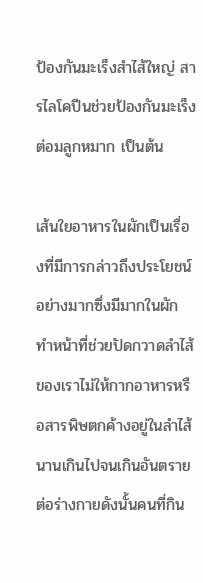ป้องกันมะเร็งสำไส้ใหญ่ สารไลโคปีนช่วยป้องกันมะเร็งต่อมลูกหมาก เป็นต้น

เส้นใยอาหารในผักเป็นเรื่องที่มีการกล่าวถึงประโยชน์อย่างมากซึ่งมีมากในผัก ทำหน้าที่ช่วยปัดกวาดลำไส้ของเราไม่ให้กากอาหารหรือสารพิษตกค้างอยู่ในลำไส้ นานเกินไปจนเกินอันตรายต่อร่างกายดังนั้นคนที่กิน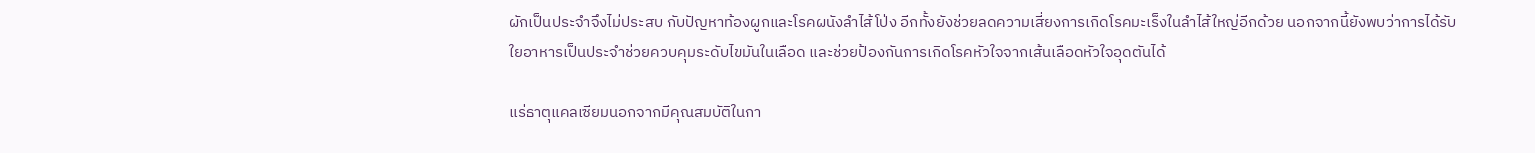ผักเป็นประจำจึงไม่ประสบ กับปัญหาท้องผูกและโรคผนังลำไส้โป่ง อีกทั้งยังช่วยลดความเสี่ยงการเกิดโรคมะเร็งในลำไส้ใหญ่อีกด้วย นอกจากนี้ยังพบว่าการได้รับใยอาหารเป็นประจำช่วยควบคุมระดับไขมันในเลือด และช่วยป้องกันการเกิดโรคหัวใจจากเส้นเลือดหัวใจอุดตันได้

แร่ธาตุแคลเซียมนอกจากมีคุณสมบัติในกา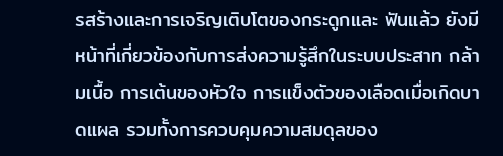รสร้างและการเจริญเติบโตของกระดูกและ ฟันแล้ว ยังมีหน้าที่เกี่ยวข้องกับการส่งความรู้สึกในระบบประสาท กล้ามเนื้อ การเต้นของหัวใจ การแข็งตัวของเลือดเมื่อเกิดบาดแผล รวมทั้งการควบคุมความสมดุลของ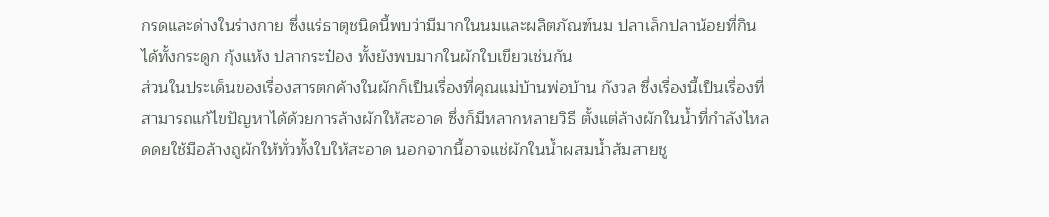กรดและด่างในร่างกาย ซึ่งแร่ธาตุชนิดนี้พบว่ามีมากในนมและผลิตภัณฑ์นม ปลาเล็กปลาน้อยที่กินได้ทั้งกระดูก กุ้งแห้ง ปลากระป๋อง ทั้งยังพบมากในผักใบเขียวเช่นกัน
ส่วนในประเด็นของเรื่องสารตกค้างในผักก็เป็นเรื่องที่คุณแม่บ้านพ่อบ้าน กังวล ซึ่งเรื่องนี้เป็นเรื่องที่สามารถแก้ไขปัญหาได้ด้วยการล้างผักให้สะอาด ซึ่งก็มีหลากหลายวิธี ตั้งแต่ล้างผักในน้ำที่กำลังไหลดดยใช้มือล้างถูผักให้ทั่วทั้งใบให้สะอาด นอกจากนี้อาจแช่ผักในน้ำผสมน้ำส้มสายชู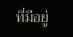ที่มีอยู่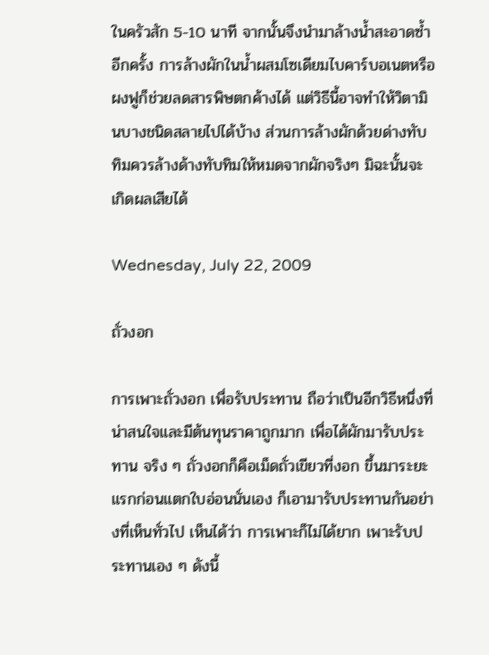ในครัวสัก 5-10 นาที จากนั้นจึงนำมาล้างน้ำสะอาดซ้ำอีกครั้ง การล้างผักในน้ำผสมโซเดียมไบคาร์บอเนตหรือผงฟูก็ช่วยลดสารพิษตกค้างได้ แต่วิธีนี้อาจทำให้วิตามินบางชนิดสลายไปได้บ้าง ส่วนการล้างผักด้วยด่างทับทิมควรล้างด้างทับทิมให้หมดจากผักจริงๆ มิฉะนั้นจะเกิดผลเสียได้

Wednesday, July 22, 2009

ถั่วงอก

การเพาะถั่วงอก เพื่อรับประทาน ถือว่าเป็นอีกวิธีหนึ่งที่น่าสนใจและมีต้นทุนราคาถูกมาก เพื่อได้ผักมารับประทาน จริง ๆ ถั่วงอกก็คือเม็ดถั่วเขียวที่งอก ขึ้นมาระยะแรกก่อนแตกใบอ่อนนั่นเอง ก็เอามารับประทานกันอย่างที่เห็นทั่วไป เห็นได้ว่า การเพาะก็ไม่ได้ยาก เพาะรับประทานเอง ๆ ดังนี้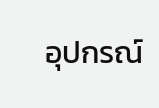อุปกรณ์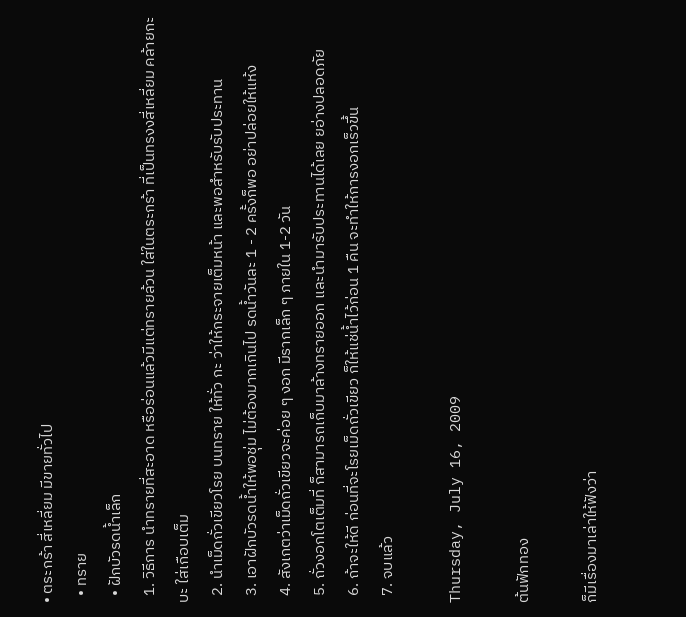• ตระกร้า สี่เหลี่ยม มีขายทั่วไป
  • ทราย
  • ฝักบัวรดน้ำเล็ก
  1. วิธีการ นำทรายที่สะอาด หรือร่อนแล้วมีแต่ทรายล้วน ใส่ในตระกร้า ที่เป็นทรงงสี่เหลี่ยม คล้ายกะบะ ใส่เกือบเต็ม
  2. นำเม็ดถั่วเขียวโรย บนทราย ให้ทั่ว กะ ว่าให้กระจายเต็มหน้า และพอสำหรับรับประทาน
  3. เอาฝักบัวรดน้ำให้พอชุ่ม ไม่ต้องมากเกินไป รดน้ำวันละ 1 - 2 ครั้งก็พอ อย่าปล่อยให้แห้ง
  4. สังเกตว่าเม็ดถั่วเขียวจะค่อย ๆ งอก มีรากเล็ก ๆ ภายใน 1-2 วัน
  5. ถั่วงอกโตเต็มที่ ก็สามารถเก็บมาล้างทรายออก และนำมารับประทานได้เลย ยอ่างปลอดภัย
  6. ถ้าจะให้ดี ก่อนที่จะโรยเม็ดถั่วเขียว ก็ให้แช่น้ำไว้ก่อน 1 คืน จะทำให้การงอกเร็วขึ้น
  7. จบแล้ว

Thursday, July 16, 2009

ต้นฟักทอง

ก็มีเรื่องมาเล่าให้ฟังว่า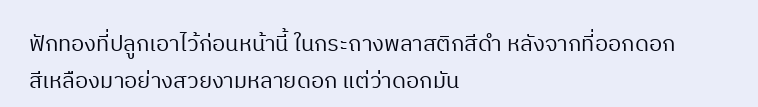ฟักทองที่ปลูกเอาไว้ก่อนหน้านี้ ในกระถางพลาสติกสีดำ หลังจากที่ออกดอกสีเหลืองมาอย่างสวยงามหลายดอก แต่ว่าดอกมัน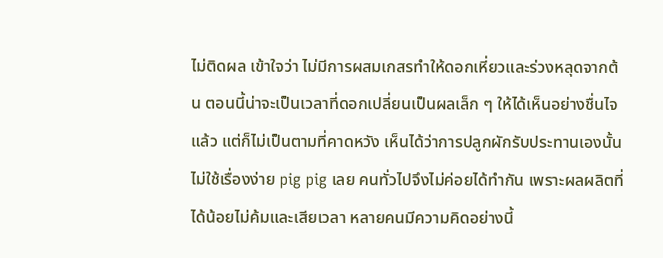ไม่ติดผล เข้าใจว่า ไม่มีการผสมเกสรทำให้ดอกเหี่ยวและร่วงหลุดจากต้น ตอนนี้น่าจะเป็นเวลาที่ดอกเปลี่ยนเป็นผลเล็ก ๆ ให้ได้เห็นอย่างชื่นไจแล้ว แต่ก็ไม่เป็นตามที่คาดหวัง เห็นได้ว่าการปลูกผักรับประทานเองนั้น ไม่ใช้เรื่องง่าย pig pig เลย คนทั่วไปจึงไม่ค่อยได้ทำกัน เพราะผลผลิตที่ได้น้อยไม่ค้มและเสียเวลา หลายคนมีความคิดอย่างนี้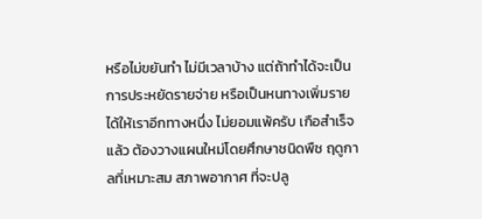หรือไม่ขยันทำ ไม่มีเวลาบ้าง แต่ถ้าทำได้จะเป็นการประหยัดรายจ่าย หรือเป็นหนทางเพิ่มรายได้ให้เราอีกทางหนึ่ง ไม่ยอมแพ้ครับ เกือสำเร็จแล้ว ต้องวางแผนใหม่โดยศึกษาชนิดพืช ฤดูกาลที่เหมาะสม สภาพอากาศ ที่จะปลู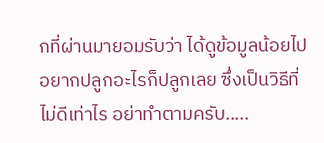กที่ผ่านมายอมรับว่า ได้ดูข้อมูลน้อยไป อยากปลูกอะไรก็ปลูกเลย ซึ่งเป็นวิธีที่ไม่ดีเท่าไร อย่าทำตามครับ.....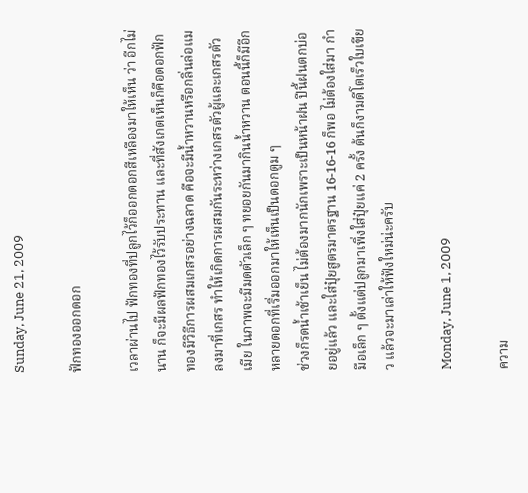Sunday, June 21, 2009

ฟักทองออกดอก

เวลาผ่านไป ฟักทองที่ปลูกไว้ก็ออกดอกสีเหลืองมาให้เห็น ว่า อีกไม่นาน ก็จะมีผลฟักทองไว้รับประทาน และที่สังเกตเห็นก็คือดอกฟักทองมีวิธีการผสมเกสรอย่างฉลาด คือจะมีน้ำหวานหรือกลิ่นล่อแมลงมาที่เกสร ทำให้เกิดการผสมกันระหว่างเกสรตัวผู้และเกสรตัวเมีย ในภาพจะมีมดตัวเล็ก ๆ ทยอยกันมากินน้ำหวาน ตอนนี้ก็มีอีกหลายดอกที่เริ่มออกมาให้เห็นเป็นดอกตูม ๆ
ช่วงก็รดน้ำเช้าเย็น ไม่ต้องมากนักเพราะเป็นหน้าฝน ปีนี้ฝนตกบ่อยอยู่แล้ว และใส่ปุ๋ยสูตรมาตรฐาน 16-16-16 ก็พอ ไม่ต้องใส่มา กำมือเล็ก ๆ ตั้งแต่ปลูกมาเพิ่งใส่ปุ๋ยแค่ 2 ครั้ง ต้นก็งามดีโตเร็วใบเขียว แล้วจะมาเล่าให้ฟังใหม่น่ะครับ

Monday, June 1, 2009

ความ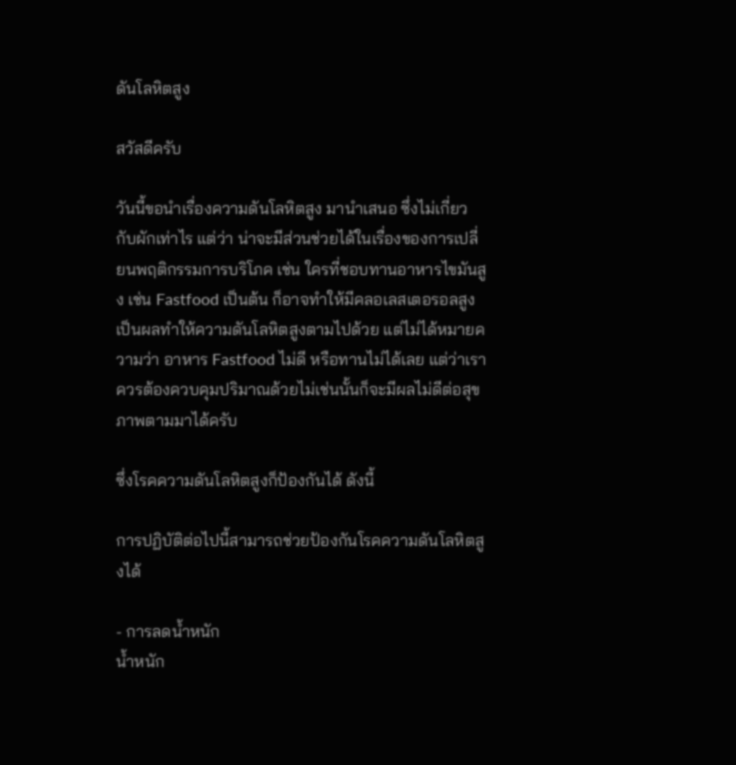ดันโลหิตสูง

สวัสดีครับ

วันนี้ขอนำเรื่องความดันโลหิตสูง มานำเสนอ ซึ่งไม่เกี่ยวกับผักเท่าไร แต่ว่า น่าจะมีส่วนช่วยได้ในเรื่องของการเปลี่ยนพฤติกรรมการบริโภค เช่น ใครที่ชอบทานอาหารไขมันสูง เช่น Fastfood เป็นต้น ก็อาจทำให้มีคลอเลสเตอรอลสูง เป็นผลทำให้ความดันโลหิตสูงตามไปด้วย แต่ไม่ได้หมายความว่า อาหาร Fastfood ไม่ดี หรือทานไม่ได้เลย แต่ว่าเราควรต้องควบคุมปริมาณด้วยไม่เช่นนั้นก็จะมีผลไม่ดีต่อสุขภาพตามมาได้ครับ

ซึ่งโรคความดันโลหิตสูงก็ป้องกันได้ ดังนี้

การปฏิบัติต่อไปนี้สามารถช่วยป้องกันโรคความดันโลหิตสูงได้

- การลดน้ำหนัก
น้ำหนัก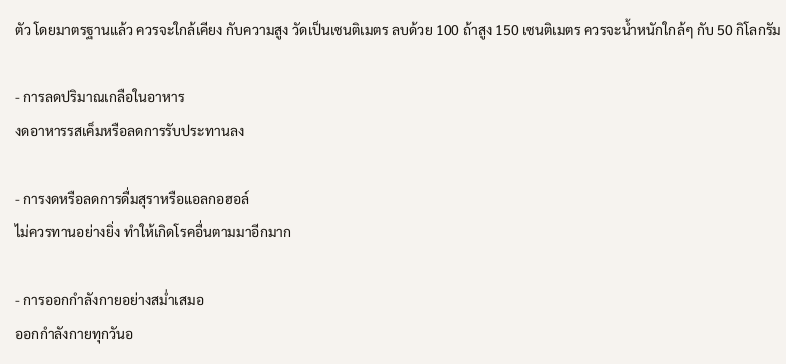ตัว โดยมาตรฐานแล้ว ควรจะใกล้เคียง กับความสูง วัดเป็นเซนติเมตร ลบด้วย 100 ถ้าสูง 150 เซนติเมตร ควรจะน้ำหนักใกล้ๆ กับ 50 กิโลกรัม

- การลดปริมาณเกลือในอาหาร
งดอาหารรสเค็มหรือลดการรับประทานลง

- การงดหรือลดการดื่มสุราหรือแอลกอฮอล์
ไม่ควรทานอย่างยิ่ง ทำให้เกิดโรคอื่นตามมาอีกมาก

- การออกกำลังกายอย่างสม่ำเสมอ
ออกกำลังกายทุกวันอ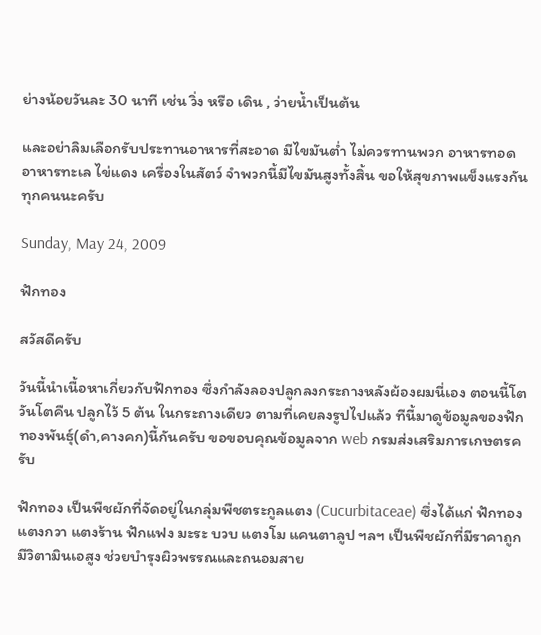ย่างน้อยวันละ 30 นาที เช่น วิ่ง หรือ เดิน , ว่ายน้ำเป็นต้น

และอย่าลิมเลือกรับประทานอาหารที่สะอาด มีไขมันต่ำ ไม่ควรทานพวก อาหารทอด อาหารทะเล ไข่แดง เครื่องในสัตว์ จำพวกนี้มีไขมันสูงทั้งสิ้น ขอให้สุขภาพแข็งแรงกันทุกคนนะครับ

Sunday, May 24, 2009

ฟักทอง

สวัสดีครับ

วันนี้นำเนื้อหาเกี่ยวกับฟักทอง ซึ่งกำลังลองปลูกลงกระถางหลังผ้องผมนี่เอง ตอนนี้โตวันโตคืน ปลูกไว้ 5 ต้น ในกระถางเดียว ตามที่เคยลงรูปไปแล้ว ทีนี้มาดูข้อมูลของฟักทองพันธุ์(ดำ,คางคก)นี้กันครับ ขอขอบคุณข้อมูลจาก web กรมส่งเสริมการเกษตรครับ

ฟักทอง เป็นพืชผักที่จัดอยู่ในกลุ่มพืชตระกูลแตง (Cucurbitaceae) ซึ่งได้แก่ ฟักทอง แตงกวา แตงร้าน ฟักแฟง มะระ บวบ แตงโม แคนตาลูป ฯลฯ เป็นพืชผักที่มีราคาถูก มีวิตามินเอสูง ช่วยบำรุงผิวพรรณและถนอมสาย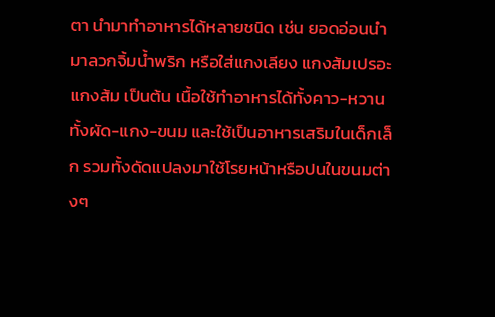ตา นำมาทำอาหารได้หลายชนิด เช่น ยอดอ่อนนำมาลวกจิ้มน้ำพริก หรือใส่แกงเลียง แกงส้มเปรอะ แกงส้ม เป็นต้น เนื้อใช้ทำอาหารได้ทั้งคาว-หวาน ทั้งผัด-แกง-ขนม และใช้เป็นอาหารเสริมในเด็กเล็ก รวมทั้งดัดแปลงมาใช้โรยหน้าหรือปนในขนมต่างๆ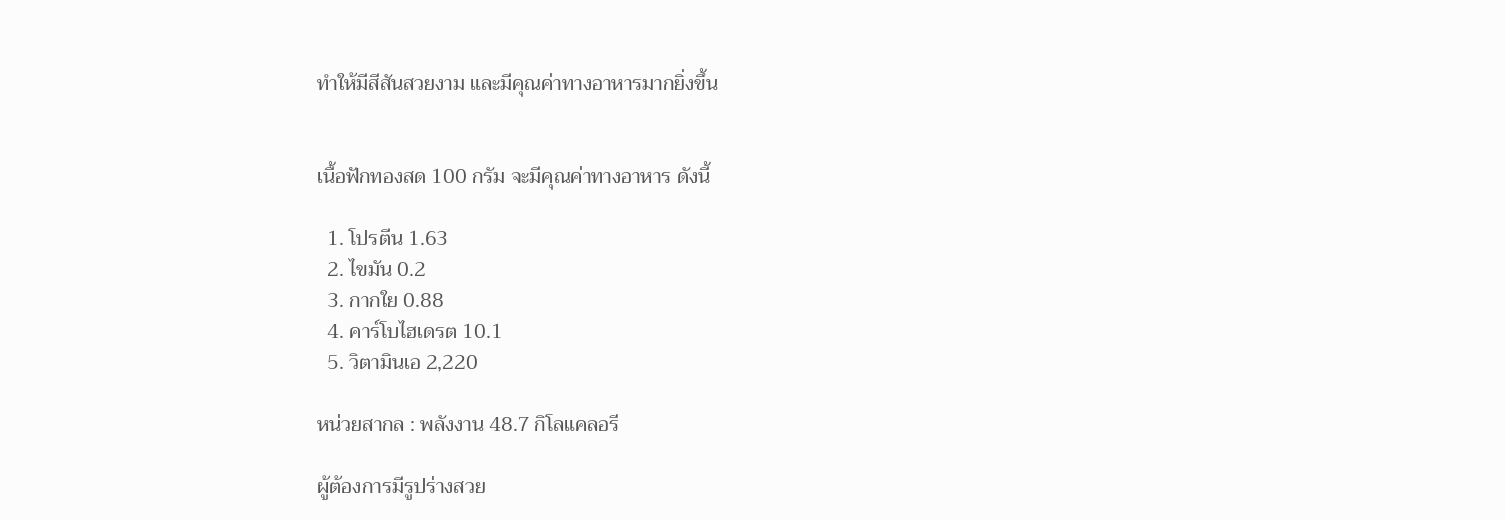ทำให้มีสีสันสวยงาม และมีคุณค่าทางอาหารมากยิ่งขึ้น


เนื้อฟักทองสด 100 กรัม จะมีคุณค่าทางอาหาร ดังนี้

  1. โปรตีน 1.63
  2. ไขมัน 0.2
  3. กากใย 0.88
  4. คาร์โบไฮเดรต 10.1
  5. วิตามินเอ 2,220

หน่วยสากล : พลังงาน 48.7 กิโลแคลอรี

ผู้ต้องการมีรูปร่างสวย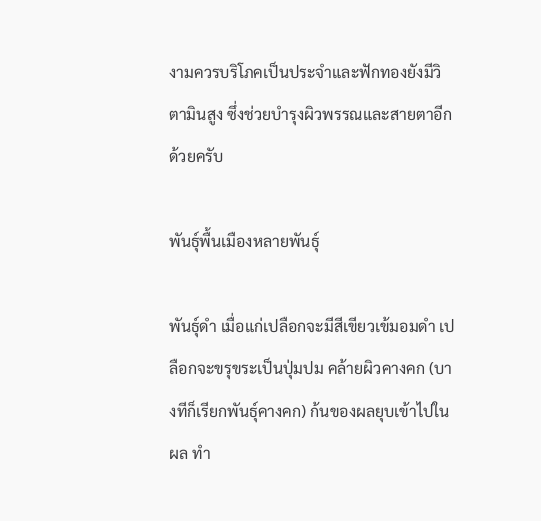งามควรบริโภคเป็นประจำและฟักทองยังมีวิตามินสูง ซึ่งช่วยบำรุงผิวพรรณและสายตาอีกด้วยครับ

พันธุ์พื้นเมืองหลายพันธุ์

พันธุ์ดำ เมื่อแก่เปลือกจะมีสีเขียวเข้มอมดำ เปลือกจะขรุขระเป็นปุ่มปม คล้ายผิวคางคก (บางทีก็เรียกพันธุ์คางคก) ก้นของผลยุบเข้าไปในผล ทำ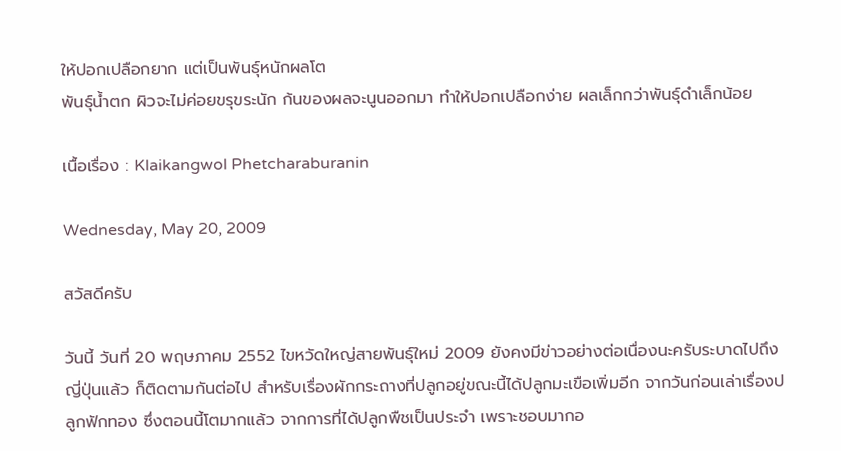ให้ปอกเปลือกยาก แต่เป็นพันธุ์หนักผลโต
พันธุ์น้ำตก ผิวจะไม่ค่อยขรุขระนัก ก้นของผลจะนูนออกมา ทำให้ปอกเปลือกง่าย ผลเล็กกว่าพันธุ์ดำเล็กน้อย

เนื้อเรื่อง : Klaikangwol Phetcharaburanin

Wednesday, May 20, 2009

สวัสดีครับ

วันนี้ วันที่ 20 พฤษภาคม 2552 ไขหวัดใหญ่สายพันธุ์ใหม่ 2009 ยังคงมีข่าวอย่างต่อเนื่องนะครับระบาดไปถึงญี่ปุ่นแล้ว ก็ติดตามกันต่อไป สำหรับเรื่องผักกระถางที่ปลูกอยู่ขณะนี้ได้ปลูกมะเขือเพิ่มอีก จากวันก่อนเล่าเรื่องปลูกฟักทอง ซึ่งตอนนี้โตมากแล้ว จากการที่ได้ปลูกพืชเป็นประจำ เพราะชอบมากอ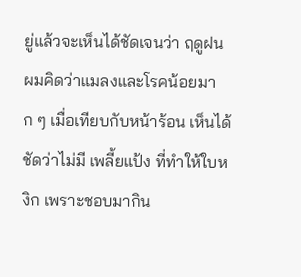ยู่แล้วจะเห็นได้ชัดเจนว่า ฤดูฝน ผมคิดว่าแมลงและโรคน้อยมาก ๆ เมื่อเทียบกับหน้าร้อน เห็นได้ชัดว่าไม่มี เพลี้ยแป้ง ที่ทำให้ใบหงิก เพราะชอบมากิน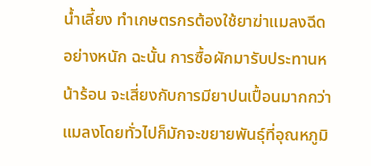น้ำเลี้ยง ทำเกษตรกรต้องใช้ยาฆ่าแมลงฉีดอย่างหนัก ฉะนั้น การซื้อผักมารับประทานหน้าร้อน จะเสี่ยงกับการมียาปนเปื้อนมากกว่า แมลงโดยทั่วไปก็มักจะขยายพันธุ์ที่อุณหภูมิ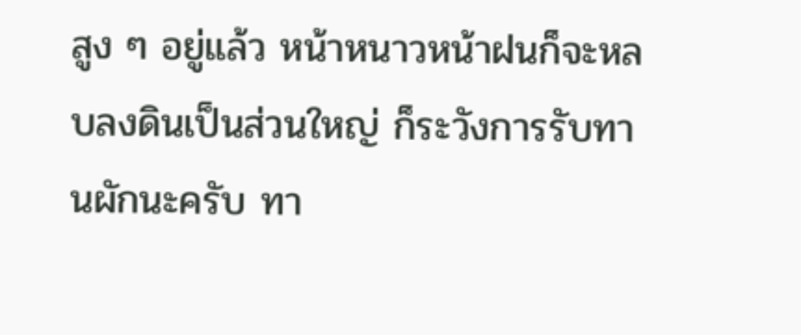สูง ๆ อยู่แล้ว หน้าหนาวหน้าฝนก็จะหลบลงดินเป็นส่วนใหญ่ ก็ระวังการรับทานผักนะครับ ทา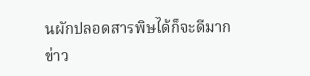นผักปลอดสารพิษได้ก็จะดีมาก
ข่าว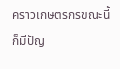คราวเกษตรกรขณะนี้ก็มีปัญ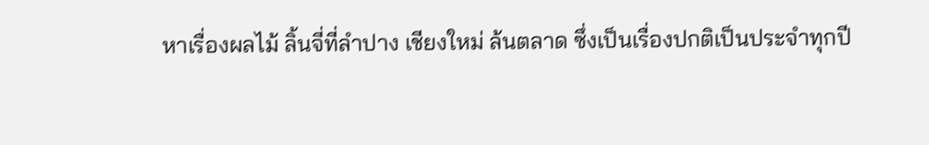หาเรื่องผลไม้ ลิ้นจี่ที่ลำปาง เชียงใหม่ ล้นตลาด ซึ่งเป็นเรื่องปกติเป็นประจำทุกปี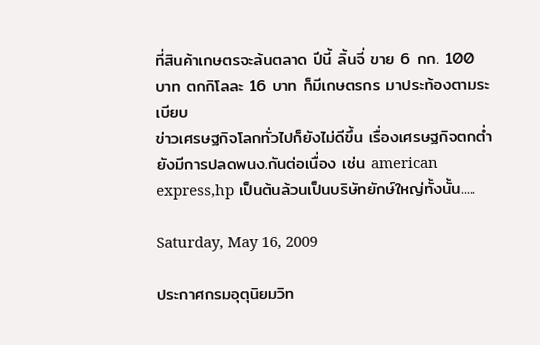ที่สินค้าเกษตรจะล้นตลาด ปีนี้ ลิ้นจี่ ขาย 6 กก. 100 บาท ตกกิโลละ 16 บาท ก็มีเกษตรกร มาประท้องตามระเบียบ
ข่าวเศรษฐกิจโลกทั่วไปก็ยังไม่ดีขึ้น เรื่องเศรษฐกิจตกต่ำ ยังมีการปลดพนง.กันต่อเนื่อง เช่น american express,hp เป็นต้นล้วนเป็นบริษัทยักษ์ใหญ่ทั้งนั้น.....

Saturday, May 16, 2009

ประกาศกรมอุตุนิยมวิท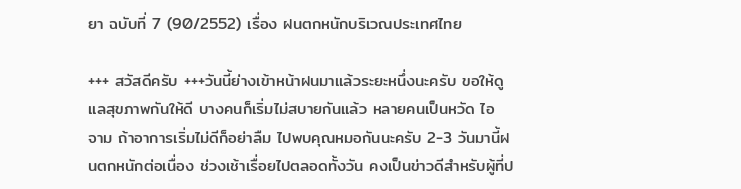ยา ฉบับที่ 7 (90/2552) เรื่อง ฝนตกหนักบริเวณประเทศไทย

+++ สวัสดีครับ +++วันนี้ย่างเข้าหน้าฝนมาแล้วระยะหนึ่งนะครับ ขอให้ดูแลสุขภาพกันให้ดี บางคนก็เริ่มไม่สบายกันแล้ว หลายคนเป็นหวัด ไอ จาม ถ้าอาการเริ่มไม่ดีก็อย่าลืม ไปพบคุณหมอกันนะครับ 2-3 วันมานี้ฝนตกหนักต่อเนื่อง ช่วงเช้าเรื่อยไปตลอดทั้งวัน คงเป็นข่าวดีสำหรับผู้ที่ป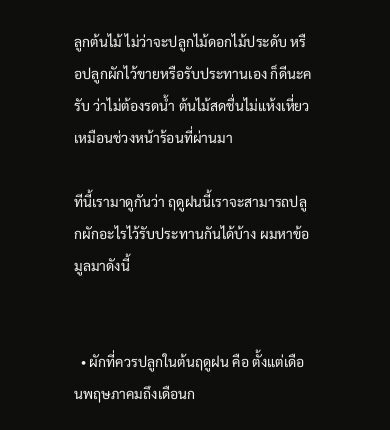ลูกต้นไม้ ไม่ว่าจะปลูกไม้ดอกไม้ประดับ หรือปลูกผักไว้ขายหรือรับประทานเอง ก็ดีนะครับ ว่าไม่ต้องรดน้ำ ต้นไม้สดชื่นไม่แห้งเหี่ยวเหมือนช่วงหน้าร้อนที่ผ่านมา

ทีนี้เรามาดูกันว่า ฤดูฝนนี้เราจะสามารถปลูกผักอะไรไว้รับประทานกันได้บ้าง ผมหาข้อมูลมาดังนี้


  • ผักที่ควรปลูกในต้นฤดูฝน คือ ตั้งแต่เดือนพฤษภาคมถึงเดือนก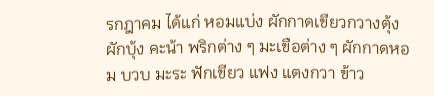รกฎาคม ได้แก่ หอมแบ่ง ผักกาดเขียวกวางตุ้ง ผักบุ้ง คะน้า พริกต่าง ๆ มะเขือต่าง ๆ ผักกาดหอม บวบ มะระ ฟักเขียว แฟง แตงกวา ข้าว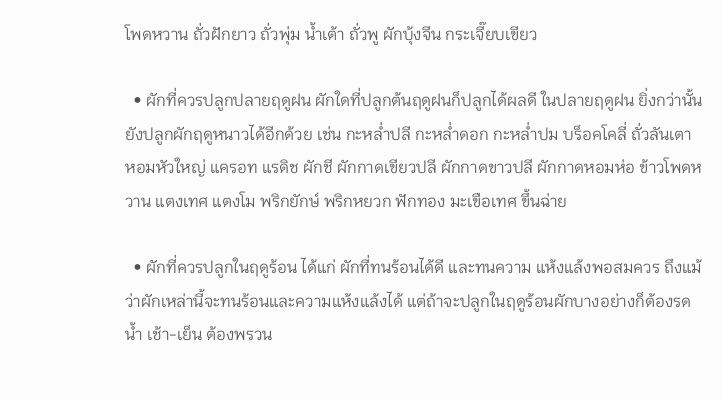โพดหวาน ถั่วฝักยาว ถั่วพุ่ม น้ำเต้า ถั่วพู ผักบุ้งจีน กระเจี๊ยบเขียว

  • ผักที่ควรปลูกปลายฤดูฝน ผักใดที่ปลูกต้นฤดูฝนก็ปลูกได้ผลดี ในปลายฤดูฝน ยิ่งกว่านั้นยังปลูกผักฤดูหนาวได้อีกด้วย เช่น กะหล่ำปลี กะหล่ำดอก กะหล่ำปม บร็อคโคลี่ ถั่วลันเตา หอมหัวใหญ่ แครอท แรดิช ผักชี ผักกาดเขียวปลี ผักกาดขาวปลี ผักกาดหอมห่อ ข้าวโพดหวาน แตงเทศ แตงโม พริกยักษ์ พริกหยวก ฟักทอง มะเขือเทศ ขึ้นฉ่าย

  • ผักที่ควรปลูกในฤดูร้อน ได้แก่ ผักที่ทนร้อนได้ดี และทนความ แห้งแล้งพอสมควร ถึงแม้ว่าผักเหล่านี้จะทนร้อนและความแห้งแล้งได้ แต่ถ้าจะปลูกในฤดูร้อนผักบางอย่างก็ต้องรดน้ำ เช้า-เย็น ต้องพรวน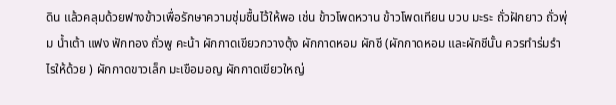ดิน แล้วคลุมด้วยฟางข้าวเพื่อรักษาความชุ่มชื้นไว้ให้พอ เช่น ข้าวโพดหวาน ข้าวโพดเทียน บวบ มะระ ถั่วฝักยาว ถั่วพุ่ม น้ำเต้า แฟง ฟักทอง ถั่วพู คะน้า ผักกาดเขียวกวางตุ้ง ผักกาดหอม ผักชี (ผักกาดหอม และผักชีนั้น ควรทำร่มรำไรให้ด้วย ) ผักกาดขาวเล็ก มะเขือมอญ ผักกาดเขียวใหญ่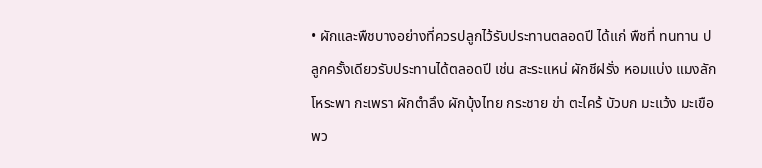• ผักและพืชบางอย่างที่ควรปลูกไว้รับประทานตลอดปี ได้แก่ พืชที่ ทนทาน ปลูกครั้งเดียวรับประทานได้ตลอดปี เช่น สะระแหน่ ผักชีฝรั่ง หอมแบ่ง แมงลัก โหระพา กะเพรา ผักตำลึง ผักบุ้งไทย กระชาย ข่า ตะไคร้ บัวบก มะแว้ง มะเขือพว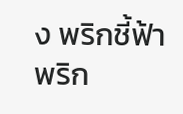ง พริกชี้ฟ้า พริก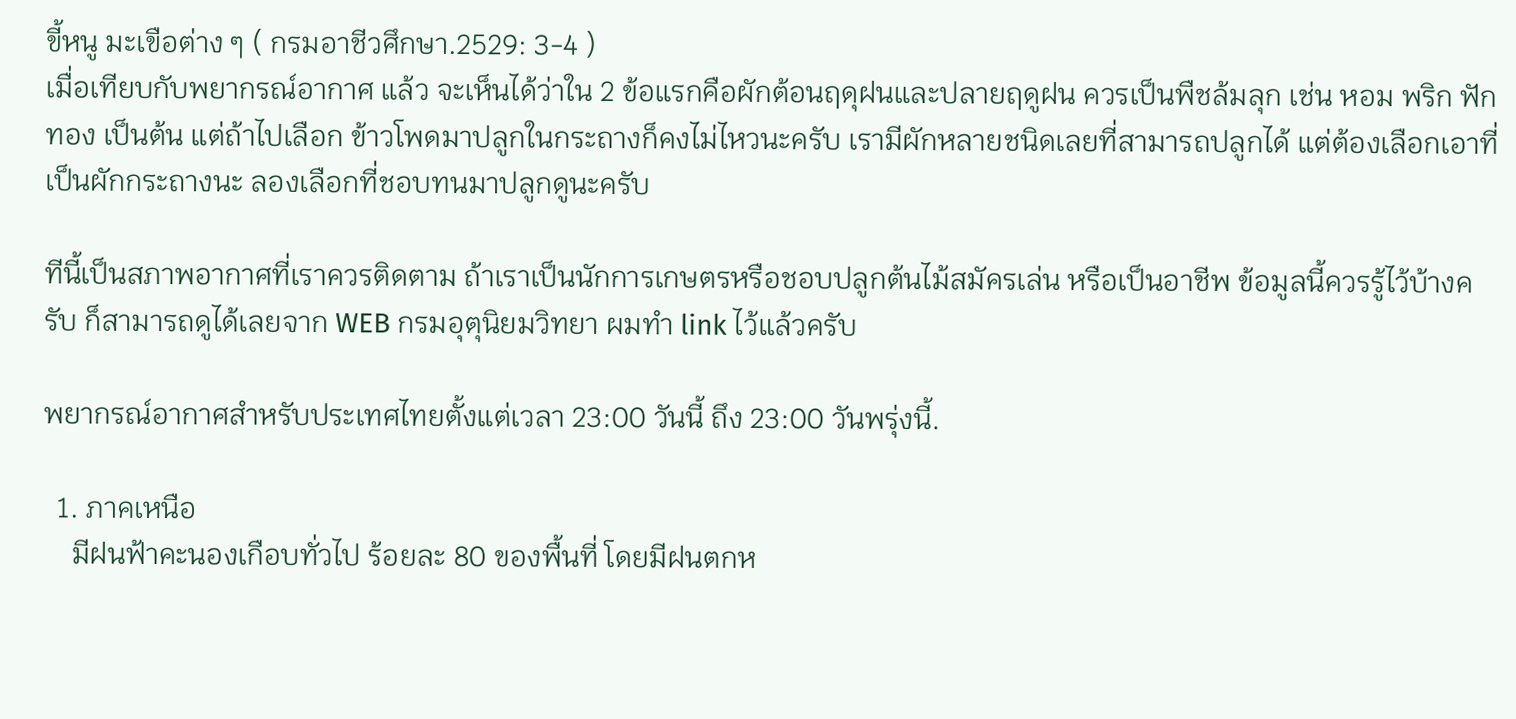ขี้หนู มะเขือต่าง ๆ ( กรมอาชีวศึกษา.2529: 3-4 )
เมื่อเทียบกับพยากรณ์อากาศ แล้ว จะเห็นได้ว่าใน 2 ข้อแรกคือผักต้อนฤดุฝนและปลายฤดูฝน ควรเป็นพืชล้มลุก เช่น หอม พริก ฟักทอง เป็นต้น แต่ถ้าไปเลือก ข้าวโพดมาปลูกในกระถางก็คงไม่ไหวนะครับ เรามีผักหลายชนิดเลยที่สามารถปลูกได้ แต่ต้องเลือกเอาที่เป็นผักกระถางนะ ลองเลือกที่ชอบทนมาปลูกดูนะครับ

ทีนี้เป็นสภาพอากาศที่เราควรติดตาม ถ้าเราเป็นนักการเกษตรหรือชอบปลูกต้นไม้สมัครเล่น หรือเป็นอาชีพ ข้อมูลนี้ควรรู้ไว้บ้างครับ ก็สามารถดูได้เลยจาก WEB กรมอุตุนิยมวิทยา ผมทำ link ไว้แล้วครับ

พยากรณ์อากาศสำหรับประเทศไทยตั้งแต่เวลา 23:00 วันนี้ ถึง 23:00 วันพรุ่งนี้.

  1. ภาคเหนือ
    มีฝนฟ้าคะนองเกือบทั่วไป ร้อยละ 80 ของพื้นที่ โดยมีฝนตกห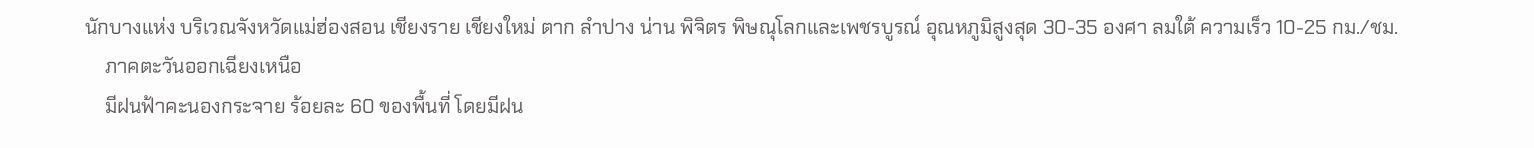นักบางแห่ง บริเวณจังหวัดแม่ฮ่องสอน เชียงราย เชียงใหม่ ตาก ลำปาง น่าน พิจิตร พิษณุโลกและเพชรบูรณ์ อุณหภูมิสูงสุด 30-35 องศา ลมใต้ ความเร็ว 10-25 กม./ชม.
    ภาคตะวันออกเฉียงเหนือ
    มีฝนฟ้าคะนองกระจาย ร้อยละ 60 ของพื้นที่ โดยมีฝน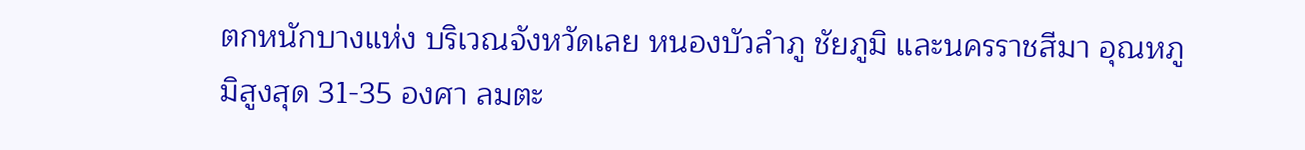ตกหนักบางแห่ง บริเวณจังหวัดเลย หนองบัวลำภู ชัยภูมิ และนครราชสีมา อุณหภูมิสูงสุด 31-35 องศา ลมตะ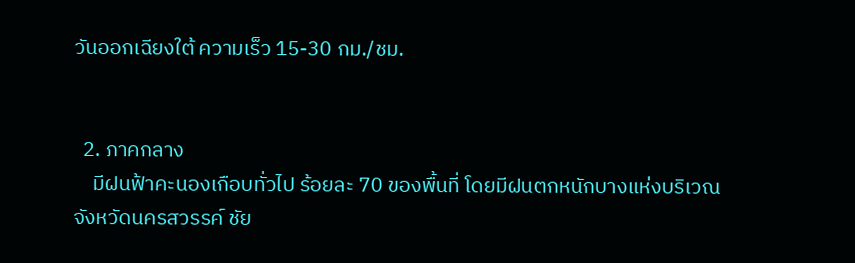วันออกเฉียงใต้ ความเร็ว 15-30 กม./ชม.


  2. ภาคกลาง
    มีฝนฟ้าคะนองเกือบทั่วไป ร้อยละ 70 ของพื้นที่ โดยมีฝนตกหนักบางแห่งบริเวณจังหวัดนครสวรรค์ ชัย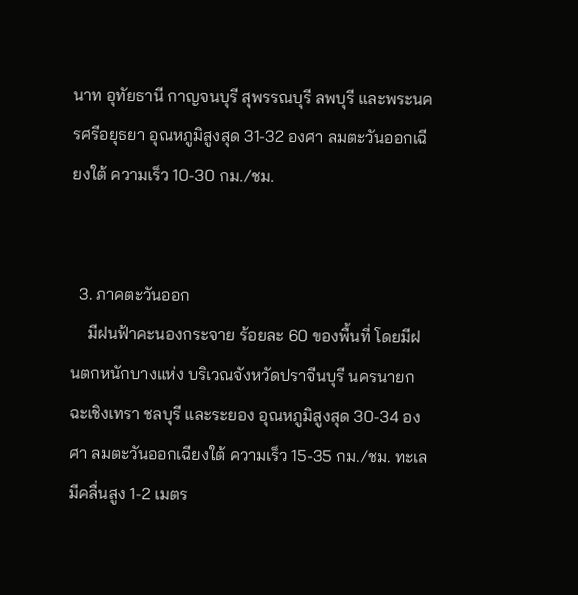นาท อุทัยธานี กาญจนบุรี สุพรรณบุรี ลพบุรี และพระนครศรีอยุธยา อุณหภูมิสูงสุด 31-32 องศา ลมตะวันออกเฉียงใต้ ความเร็ว 10-30 กม./ชม.


  3. ภาคตะวันออก
    มีฝนฟ้าคะนองกระจาย ร้อยละ 60 ของพื้นที่ โดยมีฝนตกหนักบางแห่ง บริเวณจังหวัดปราจีนบุรี นครนายก ฉะเชิงเทรา ชลบุรี และระยอง อุณหภูมิสูงสุด 30-34 องศา ลมตะวันออกเฉียงใต้ ความเร็ว 15-35 กม./ชม. ทะเลมีคลื่นสูง 1-2 เมตร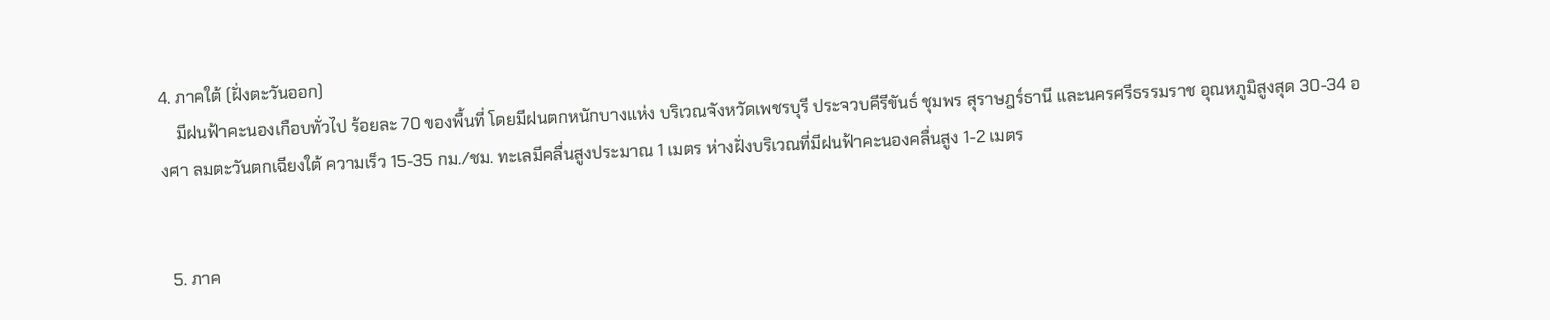4. ภาคใต้ (ฝั่งตะวันออก)
    มีฝนฟ้าคะนองเกือบทั่วไป ร้อยละ 70 ของพื้นที่ โดยมีฝนตกหนักบางแห่ง บริเวณจังหวัดเพชรบุรี ประจวบคีรีขันธ์ ชุมพร สุราษฎร์ธานี และนครศรีธรรมราช อุณหภูมิสูงสุด 30-34 องศา ลมตะวันตกเฉียงใต้ ความเร็ว 15-35 กม./ชม. ทะเลมีคลื่นสูงประมาณ 1 เมตร ห่างฝั่งบริเวณที่มีฝนฟ้าคะนองคลื่นสูง 1-2 เมตร


  5. ภาค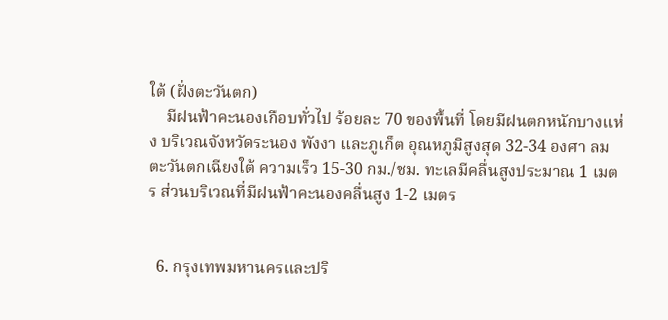ใต้ (ฝั่งตะวันตก)
    มีฝนฟ้าคะนองเกือบทั่วไป ร้อยละ 70 ของพื้นที่ โดยมีฝนตกหนักบางแห่ง บริเวณจังหวัดระนอง พังงา และภูเก็ต อุณหภูมิสูงสุด 32-34 องศา ลมตะวันตกเฉียงใต้ ความเร็ว 15-30 กม./ชม. ทะเลมีคลื่นสูงประมาณ 1 เมตร ส่วนบริเวณที่มีฝนฟ้าคะนองคลื่นสูง 1-2 เมตร


  6. กรุงเทพมหานครและปริ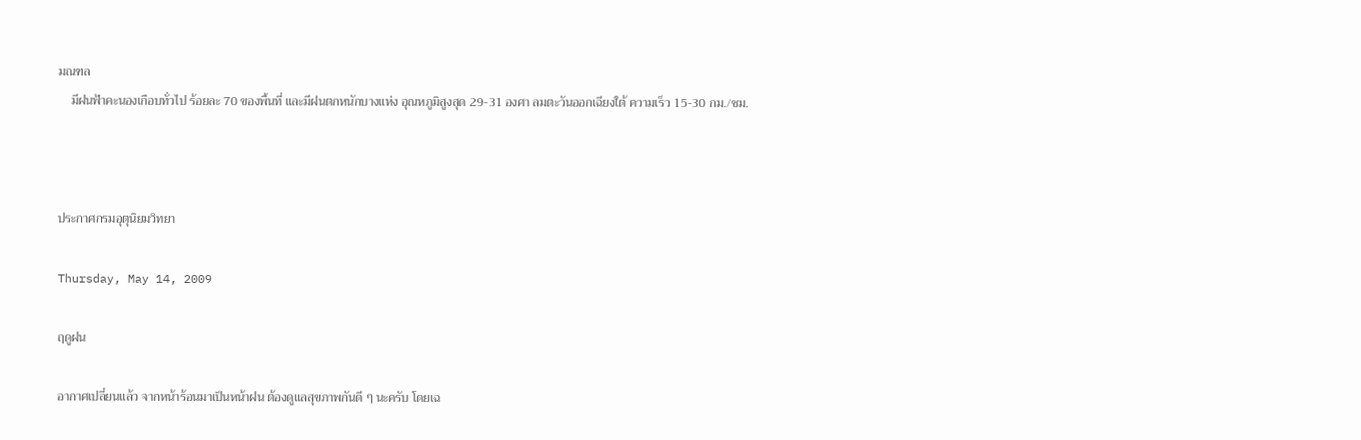มณฑล
    มีฝนฟ้าคะนองเกือบทั่วไป ร้อยละ 70 ของพื้นที่ และมีฝนตกหนักบางแห่ง อุณหภูมิสูงสุด 29-31 องศา ลมตะวันออกเฉียงใต้ ความเร็ว 15-30 กม./ชม.



ประกาศกรมอุตุนิยมวิทยา

Thursday, May 14, 2009

ฤดูฝน

อากาศเปลี่ยนแล้ว จากหน้าร้อนมาเป็นหน้าฝน ต้องดูแลสุขภาพกันดี ๆ นะครับ โดยเฉ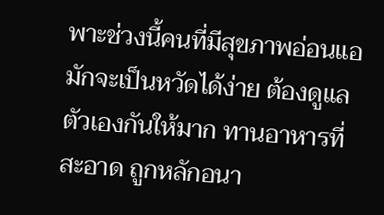พาะช่วงนี้คนที่มีสุขภาพอ่อนแอ มักจะเป็นหวัดได้ง่าย ต้องดูแลตัวเองกันให้มาก ทานอาหารที่สะอาด ถูกหลักอนา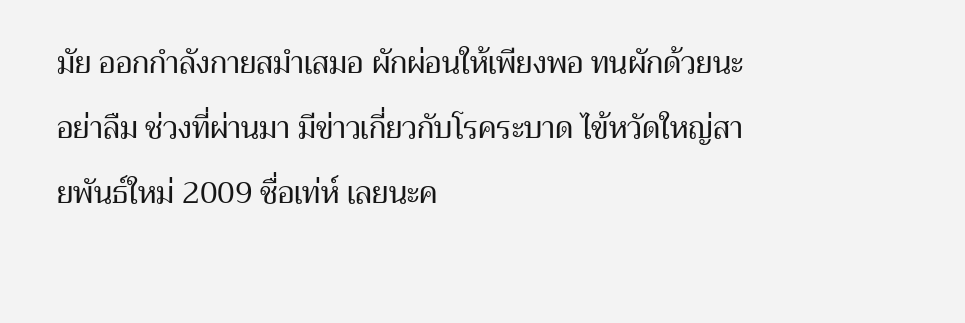มัย ออกกำลังกายสมำเสมอ ผักผ่อนให้เพียงพอ ทนผักด้วยนะอย่าลืม ช่วงที่ผ่านมา มีข่าวเกี่ยวกับโรคระบาด ไข้หวัดใหญ่สายพันธ์ใหม่ 2009 ชื่อเท่ห์ เลยนะค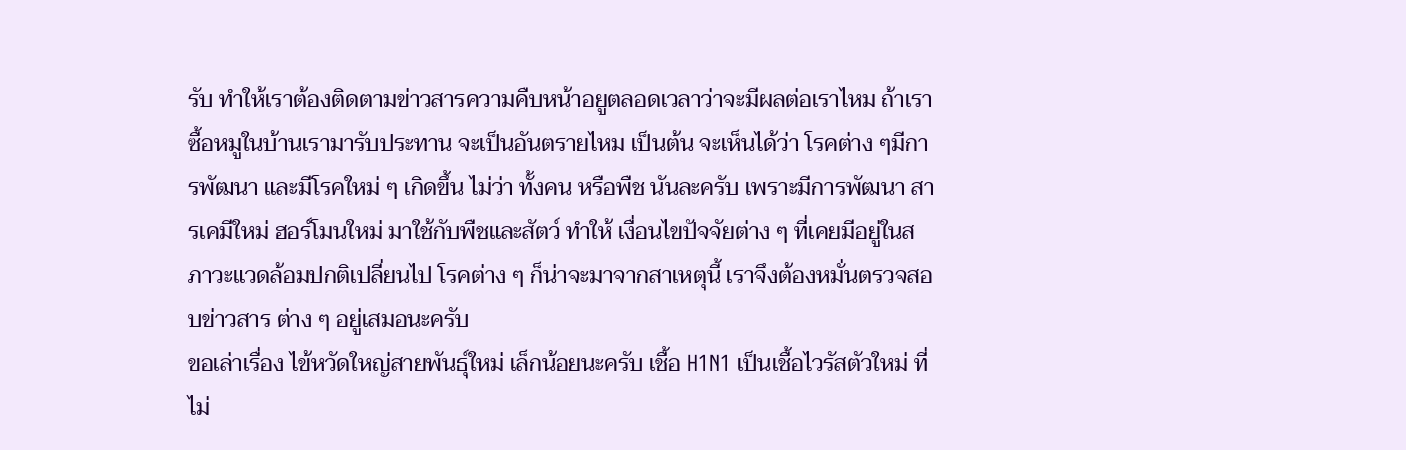รับ ทำให้เราต้องติดตามข่าวสารความคืบหน้าอยูตลอดเวลาว่าจะมีผลต่อเราไหม ถ้าเราซื้อหมูในบ้านเรามารับประทาน จะเป็นอันตรายไหม เป็นต้น จะเห็นได้ว่า โรคต่าง ๆมีการพัฒนา และมีโรคใหม่ ๆ เกิดขึ้น ไม่ว่า ทั้งคน หรือพืช นันละครับ เพราะมีการพัฒนา สารเคมีใหม่ ฮอร์โมนใหม่ มาใช้กับพืชและสัตว์ ทำให้ เงื่อนไขปัจจัยต่าง ๆ ที่เคยมีอยู่ในสภาวะแวดล้อมปกติเปลี่ยนไป โรคต่าง ๆ ก็น่าจะมาจากสาเหตุนี้ เราจึงต้องหมั่นตรวจสอบข่าวสาร ต่าง ๆ อยู่เสมอนะครับ
ขอเล่าเรื่อง ไข้หวัดใหญ่สายพันธุ์ใหม่ เล็กน้อยนะครับ เชื้อ H1N1 เป็นเชื้อไวรัสตัวใหม่ ที่ไม่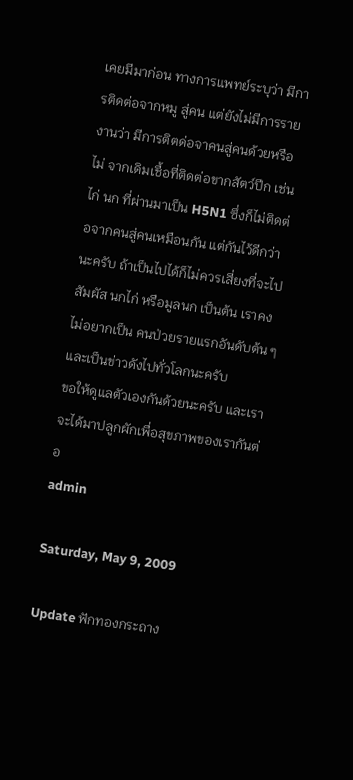เคยมีมาก่อน ทางการแพทย์ระบุว่า มีการติดต่อจากหมู สู่คน แต่ยังไม่มีการรายงานว่า มีการติตด่อจาคนสู่คนด้วยหรือไม่ จากเดิมเชื้อที่ติดต่อขากสัตว์ปีก เช่นไก่ นก ที่ผ่านมาเป็น H5N1 ซึ่งก็ไม่ติดต่อจากคนสู่คนเหมือนกัน แต่กันไว้ดีกว่า นะครับ ถ้าเป็นไปได้ก็ไม่ควรเสี่ยงที่จะไปสัมผัส นกไก่ หรือมูลนก เป็นต้น เราคงไม่อยากเป็น คนป่วยรายแรกอันดับต้น ๆและเป็นข่าวดังไปทั่วโลกนะครับ
ขอให้ดูแลตัวเองกันด้วยนะครับ และเราจะได้มาปลูกผักเพื่อสุขภาพของเรากันต่อ
admin

Saturday, May 9, 2009

Update ฟักทองกระถาง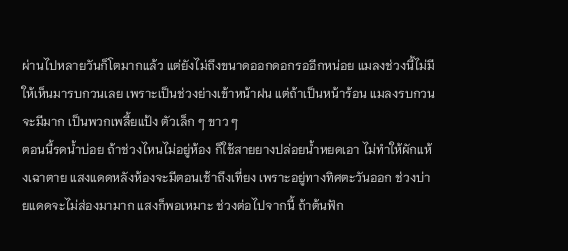ผ่านไปหลายวันก็โตมากแล้ว แต่ยังไม่ถึงขนาดออกดอกรออีกหน่อย แมลงช่วงนี้ไม่มีให้เห็นมารบกวนเลย เพราะเป็นช่วงย่างเข้าหน้าฝน แต่ถ้าเป็นหน้าร้อน แมลงรบกวนจะมีมาก เป็นพวกเพลี้ยแป้ง ตัวเล็ก ๆ ขาว ๆ
ตอนนี้รดน้ำบ่อย ถ้าช่วงไหนไม่อยู่ห้อง ก็ใช้สายยางปล่อยน้ำหยดเอา ไม่ทำให้ผักแห้งเฉาตาย แสงแดดหลังห้องจะมีตอนเช้าถึงเที่ยง เพราะอยู่ทางทิศตะวันออก ช่วงบ่ายแดดจะไม่ส่องมามาก แสงก็พอเหมาะ ช่วงต่อไปจากนี้ ถ้าต้นฟัก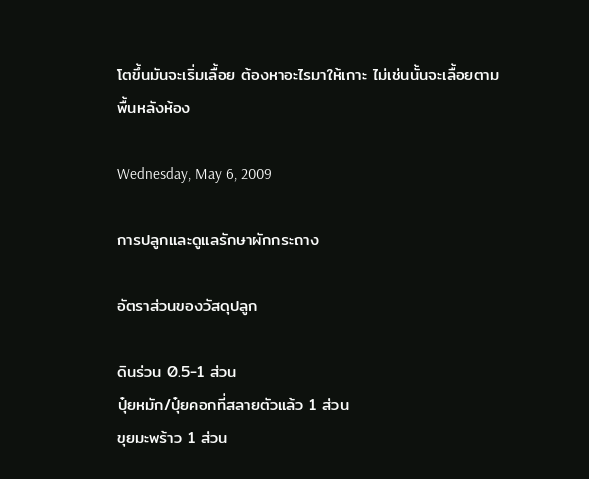โตขึ้นมันจะเริ่มเลื้อย ต้องหาอะไรมาให้เกาะ ไม่เช่นนั้นจะเลื้อยตามพื้นหลังห้อง

Wednesday, May 6, 2009

การปลูกและดูแลรักษาผักกระถาง

อัตราส่วนของวัสดุปลูก

ดินร่วน 0.5-1 ส่วน
ปุ๋ยหมัก/ปุ๋ยคอกที่สลายตัวแล้ว 1 ส่วน
ขุยมะพร้าว 1 ส่วน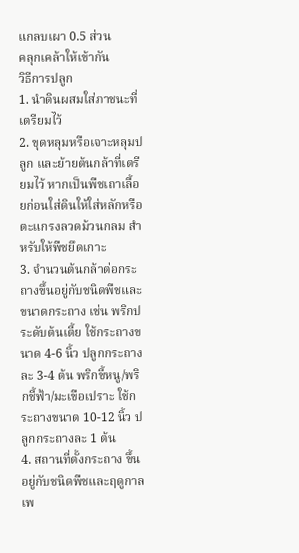แกลบเผา 0.5 ส่วน
คลุกเคล้าให้เข้ากัน
วิธีการปลูก
1. นำดินผสมใส่ภาชนะที่เตรียมไว้
2. ขุดหลุมหรือเจาะหลุมปลูก และย้ายต้นกล้าที่เตรียมไว้ หากเป็นพืชเถาเลื้อยก่อนใส่ดินให้ใส่หลักหรือตะแกรงลวดม้วนกลม สำหรับให้พืชยึดเกาะ
3. จำนวนต้นกล้าต่อกระถางขึ้นอยู่กับชนิดพืชและขนาดกระถาง เช่น พริกประดับต้นเตี้ย ใช้กระถางขนาด 4-6 นิ้ว ปลูกกระถางละ 3-4 ต้น พริกขี้หนู/พริกชี้ฟ้า/มะเขือเปราะ ใช้กระถางขนาด 10-12 นิ้ว ปลูกกระถางละ 1 ต้น
4. สถานที่ตั้งกระถาง ขึ้นอยู่กับชนิดพืชและฤดูกาล เพ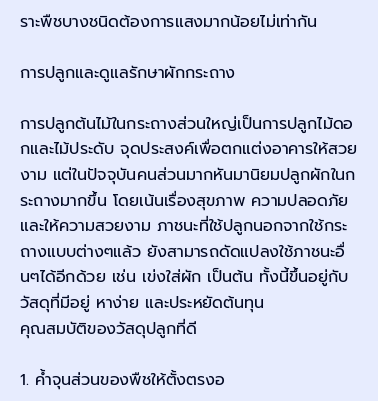ราะพืชบางชนิดต้องการแสงมากน้อยไม่เท่ากัน

การปลูกและดูแลรักษาผักกระถาง

การปลูกต้นไม้ในกระถางส่วนใหญ่เป็นการปลูกไม้ดอกและไม้ประดับ จุดประสงค์เพื่อตกแต่งอาคารให้สวยงาม แต่ในปัจจุบันคนส่วนมากหันมานิยมปลูกผักในกระถางมากขึ้น โดยเน้นเรื่องสุขภาพ ความปลอดภัย และให้ความสวยงาม ภาชนะที่ใช้ปลูกนอกจากใช้กระถางแบบต่างๆแล้ว ยังสามารถดัดแปลงใช้ภาชนะอื่นๆได้อีกด้วย เช่น เข่งใส่ผัก เป็นต้น ทั้งนี้ขึ้นอยู่กับวัสดุที่มีอยู่ หาง่าย และประหยัดต้นทุน
คุณสมบัติของวัสดุปลูกที่ดี

1. ค้ำจุนส่วนของพืชให้ตั้งตรงอ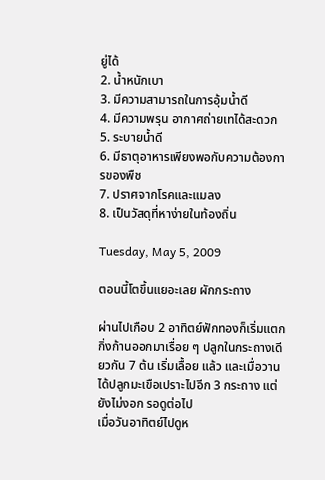ยู่ได้
2. น้ำหนักเบา
3. มีความสามารถในการอุ้มน้ำดี
4. มีความพรุน อากาศถ่ายเทได้สะดวก
5. ระบายน้ำดี
6. มีธาตุอาหารเพียงพอกับความต้องการของพืช
7. ปราศจากโรคและแมลง
8. เป็นวัสดุที่หาง่ายในท้องถิ่น

Tuesday, May 5, 2009

ตอนนี้โตขึ้นแยอะเลย ผักกระถาง

ผ่านไปเกือบ 2 อาทิตย์ฟักทองก็เริ่มแตกกิ่งก้านออกมาเรื่อย ๆ ปลูกในกระถางเดียวกัน 7 ต้น เริ่มเลื้อย แล้ว และเมื่อวานได้ปลูกมะเขือเปราะไปอีก 3 กระถาง แต่ยังไม่งอก รอดูต่อไป
เมื่อวันอาทิตย์ไปดูห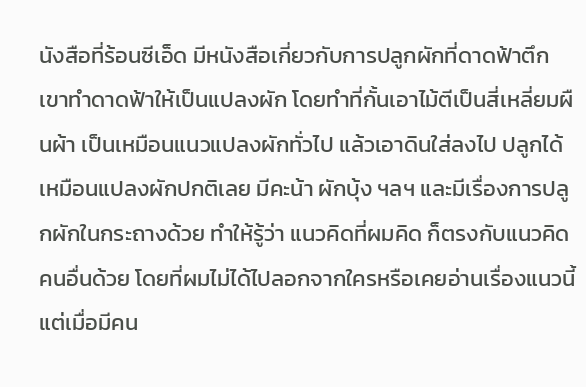นังสือที่ร้อนซีเอ็ด มีหนังสือเกี่ยวกับการปลูกผักที่ดาดฟ้าตึก เขาทำดาดฟ้าให้เป็นแปลงผัก โดยทำที่กั้นเอาไม้ตีเป็นสี่เหลี่ยมผืนผ้า เป็นเหมือนแนวแปลงผักทั่วไป แล้วเอาดินใส่ลงไป ปลูกได้เหมือนแปลงผักปกติเลย มีคะน้า ผักบุ้ง ฯลฯ และมีเรื่องการปลูกผักในกระถางด้วย ทำให้รู้ว่า แนวคิดที่ผมคิด ก็ตรงกับแนวคิดคนอื่นด้วย โดยที่ผมไม่ได้ไปลอกจากใครหรือเคยอ่านเรื่องแนวนี้ แต่เมื่อมีคน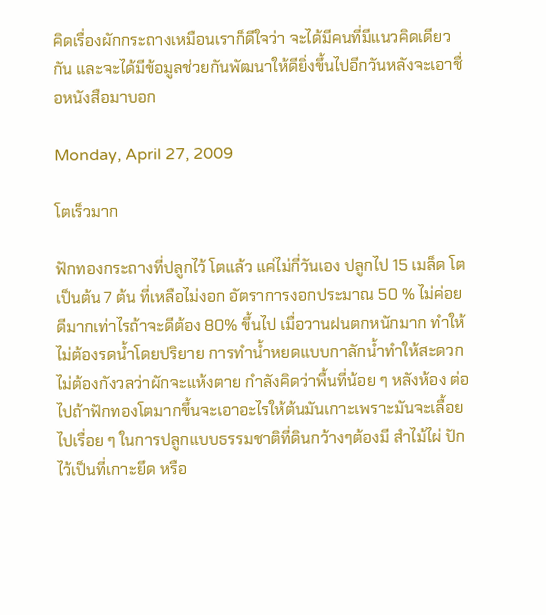คิดเรื่องผักกระถางเหมือนเราก็ดีใจว่า จะได้มีคนที่มีแนวคิดเดียวกัน และจะได้มีข้อมูลช่วยกันพัฒนาให้ดียิ่งขึ้นไปอีกวันหลังจะเอาชื่อหนังสือมาบอก

Monday, April 27, 2009

โตเร็วมาก

ฟักทองกระถางที่ปลูกไว้ โตแล้ว แค่ไม่กี่วันเอง ปลูกไป 15 เมล็ด โตเป็นต้น 7 ต้น ที่เหลือไม่งอก อัตราการงอกประมาณ 50 % ไม่ค่อยดีมากเท่าไรถ้าจะดีต้อง 80% ขึ้นไป เมื่อวานฝนตกหนักมาก ทำให้ไม่ต้องรดน้ำโดยปริยาย การทำน้ำหยดแบบกาลักน้ำทำให้สะดวกไม่ต้องกังวลว่าผักจะแห้งตาย กำลังคิดว่าพื้นที่น้อย ๆ หลังห้อง ต่อไปถ้าฟักทองโตมากขึ้นจะเอาอะไรให้ต้นมันเกาะเพราะมันจะเลื้อยไปเรื่อย ๆ ในการปลูกแบบธรรมชาติที่ดินกว้างๆต้องมี สำไม้ไผ่ ปักไว้เป็นที่เกาะยึด หรือ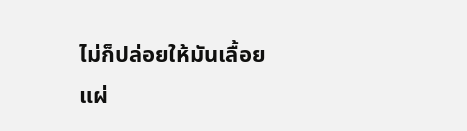ไม่ก็ปล่อยให้มันเลื้อยแผ่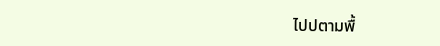ไปปตามพื้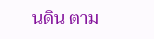นดิน ตาม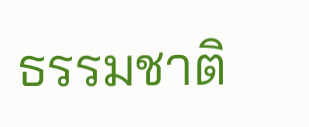ธรรมชาติ